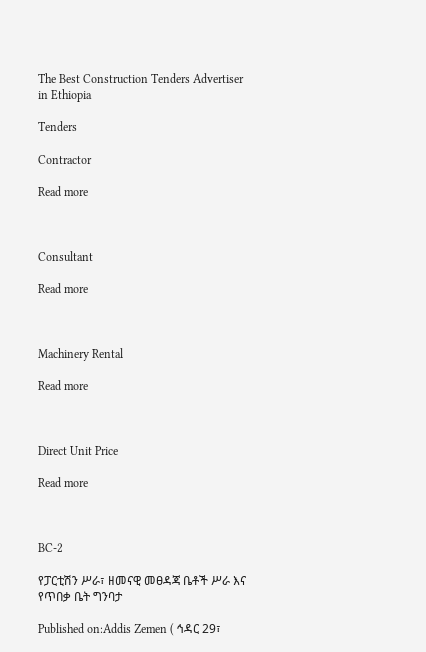The Best Construction Tenders Advertiser in Ethiopia

Tenders

Contractor

Read more



Consultant

Read more



Machinery Rental

Read more



Direct Unit Price

Read more



BC-2

የፓርቲሽን ሥራ፣ ዘመናዊ መፀዳጃ ቤቶች ሥራ እና የጥበቃ ቤት ግንባታ

Published on:Addis Zemen ( ኅዳር 29፣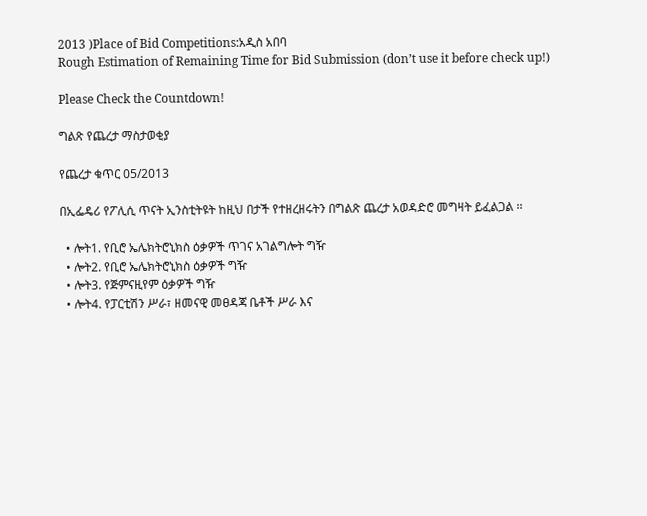2013 )Place of Bid Competitions:አዲስ አበባ
Rough Estimation of Remaining Time for Bid Submission (don’t use it before check up!)

Please Check the Countdown!

ግልጽ የጨረታ ማስታወቂያ

የጨረታ ቁጥር 05/2013

በኢፌዴሪ የፖሊሲ ጥናት ኢንስቲትዩት ከዚህ በታች የተዘረዘሩትን በግልጽ ጨረታ አወዳድሮ መግዛት ይፈልጋል ፡፡

  • ሎት1. የቢሮ ኤሌክትሮኒክስ ዕቃዎች ጥገና አገልግሎት ግዥ
  • ሎት2. የቢሮ ኤሌክትሮኒክስ ዕቃዎች ግዥ
  • ሎት3. የጅምናዚየም ዕቃዎች ግዥ
  • ሎት4. የፓርቲሽን ሥራ፣ ዘመናዊ መፀዳጃ ቤቶች ሥራ እና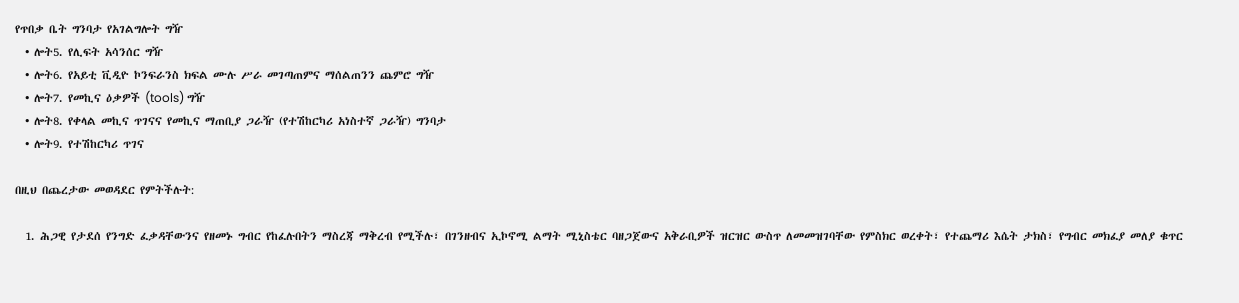የጥበቃ ቤት ግንባታ የአገልግሎት ግዥ
  • ሎት5. የሊፍት አሳንሰር ግዥ
  • ሎት6. የአይቲ ቪዲዮ ኮንፍራንስ ክፍል ሙሉ ሥራ መገጣጠምና ማሰልጠንን ጨምሮ ግዥ
  • ሎት7. የመኪና ዕቃዎች (tools) ግዥ
  • ሎት8. የቀላል መኪና ጥገናና የመኪና ማጠቢያ ጋራዥ (የተሽከርካሪ አነስተኛ ጋራዥ) ግንባታ
  • ሎት9. የተሽከርካሪ ጥገና

በዚህ በጨረታው መወዳደር የምትችሉት:

  1. ሕጋዊ የታደሰ የንግድ ፈቃዳቸውንና የዘመኑ ግብር የከፈሉበትን ማስረጃ ማቅረብ የሚችሉ፣ በገንዘብና ኢኮኖሚ ልማት ሚኒስቴር ባዘጋጀውና አቅራቢዎች ዝርዝር ውስጥ ለመመዝገባቸው የምስክር ወረቀት፣ የተጨማሪ እሴት ታክስ፣ የግብር መክፈያ መለያ ቁጥር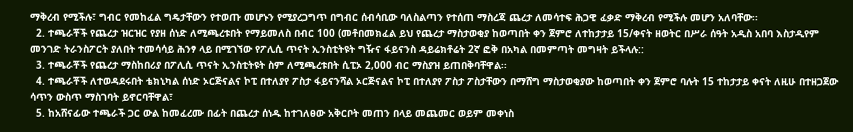ማቅረብ የሚችሉ፣ ግብር የመከፈል ግዴታቸውን የተወጡ መሆኑን የሚያረጋግጥ በግብር ሰብሳቢው ባለስልጣን የተሰጠ ማስረጃ ጨረታ ለመሳተፍ ሕጋዊ ፈቃድ ማቅረብ የሚችሉ መሆን አለባቸው፡፡
  2. ተጫራቾች የጨረታ ዝርዝር የያዘ ሰነድ ለሚጫረቱበት የማይመለስ በብር 100 (መቶበመክፈል ይህ የጨረታ ማስታወቂያ ከወጣበት ቀን ጀምሮ ለተከታታይ 15/ቀናት ዘወትር በሥራ ሰዓት አዲስ አበባ እስታዲየም መንገድ ትራንስፖርት ያለበት ተመሳሳይ ሕንፃ ላይ በሚገኘው የፖሊሲ ጥናት ኢንስቲትዩት ግዥና ፋይናንስ ዳይሬክቶሬት 2ኛ ፎቅ በአካል በመምጣት መግዛት ይችላሉ::
  3. ተጫራቾች የጨረታ ማስከበሪያ በፖሊሲ ጥናት ኢንስቲትዩት ስም ለሚጫረቱበት ሲፒኦ 2,000 ብር ማስያዝ ይጠበቅባቸዋል፡፡
  4. ተጫራቾች ለተወዳደሩበት ቴክኒካል ሰነድ ኦርጅናልና ኮፒ በተለያየ ፖስታ ፋይናንሻል ኦርጅናልና ኮፒ በተለያየ ፖስታ ፖስታቸውን በማሸግ ማስታወቂያው ከወጣበት ቀን ጀምሮ ባሉት 15 ተከታታይ ቀናት ለዚሁ በተዘጋጀው ሳጥን ውስጥ ማስገባት ይኖርባቸዋል፣
  5. ከአሸናፊው ተጫራች ጋር ውል ከመፈረሙ በፊት በጨረታ ሰነዱ ከተገለፀው አቅርቦት መጠን በላይ መጨመር ወይም መቀነስ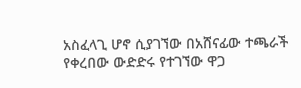አስፈላጊ ሆኖ ሲያገኘው በአሸናፊው ተጫራች የቀረበው ውድድሩ የተገኘው ዋጋ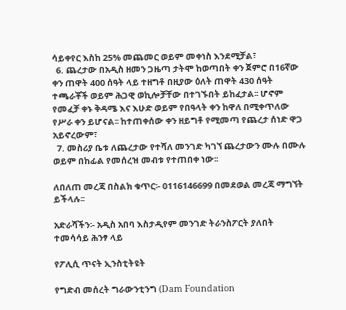ሳይቀየር እስከ 25% መጨመር ወይም መቀነስ እንደሚቻል፣
  6. ጨረታው በአዲስ ዘመን ጋዜጣ ታትሞ ከወጣበት ቀን ጀምሮ በ16ኛው ቀን ጠዋት 400 ሰዓት ላይ ተዘግቶ በዚያው ዕለት ጠዋት 430 ሰዓት ተጫራቾች ወይም ሕጋዊ ወኪሎቻቸው በተገኙበት ይከፈታል፡፡ ሆኖም የመፈቻ ቀኑ ቅዳሜ እና እሁድ ወይም የበዓላት ቀን ከዋለ በሚቀጥለው የሥራ ቀን ይሆናል፡፡ ከተጠቀሰው ቀን ዘይግቶ የሚመጣ የጨረታ ሰነድ ዋጋ አይኖረውም፣
  7. መስሪያ ቤቱ ለጨረታው የተሻለ መንገድ ካገኘ ጨረታውን ሙሉ በሙሉ ወይም በከፊል የመሰረዝ መብቱ የተጠበቀ ነው፡፡

ለበለጠ መረጃ በስልክ ቁጥር፡- 0116146699 በመደወል መረጃ ማግኘት ይችላሉ፡፡

አድራሻችን፡- አዲስ አበባ እስታዲየም መንገድ ትራንስፖርት ያለበት ተመሳሳይ ሕንፃ ላይ

የፖሊሲ ጥናት ኢንስቲትዩት

የግድብ መሰረት ግራውንቲንግ (Dam Foundation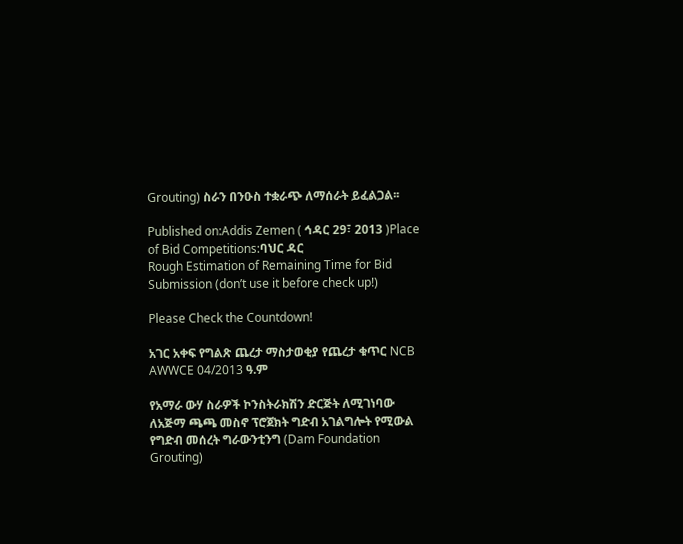Grouting) ስራን በንዑስ ተቋራጭ ለማሰራት ይፈልጋል፡፡

Published on:Addis Zemen ( ኅዳር 29፣ 2013 )Place of Bid Competitions:ባህር ዳር
Rough Estimation of Remaining Time for Bid Submission (don’t use it before check up!)

Please Check the Countdown!

አገር አቀፍ የግልጽ ጨረታ ማስታወቂያ የጨረታ ቁጥር NCB AWWCE 04/2013 ዓ.ም

የአማራ ውሃ ስራዎች ኮንስትራክሽን ድርጅት ለሚገነባው ለአጅማ ጫጫ መስኖ ፕሮጀክት ግድብ አገልግሎት የሚውል የግድብ መሰረት ግራውንቲንግ (Dam Foundation Grouting)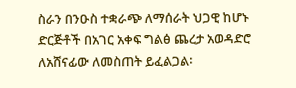ስራን በንዑስ ተቋራጭ ለማሰራት ህጋዊ ከሆኑ ድርጅቶች በአገር አቀፍ ግልፅ ጨረታ አወዳድሮ ለአሸናፊው ለመስጠት ይፈልጋል፡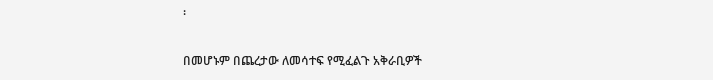፡

በመሆኑም በጨረታው ለመሳተፍ የሚፈልጉ አቅራቢዎች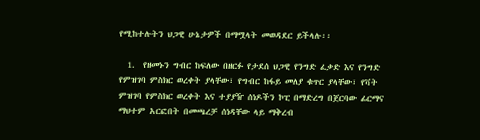የሚከተሉትን ህጋዊ ሁኔታዎች በማሟላት መወዳደር ይችላሉ፡፡

  1.  የዘመኑን ግብር ከፍለው በዘርፉ የታደሰ ህጋዊ የንግድ ፈቃድ እና የንግድ የምዝገባ ምስክር ወረቀት ያላቸው፣ የግብር ከፋይ መለያ ቁጥር ያላቸው፣ የቫት ምዝገባ የምስክር ወረቀት እና ተያያዥ ሰነዶችን ኮፒ በማድረግ በጀርባው ፊርማና ማህተም አርፎበት በመጫረቻ ሰነዳቸው ላይ ማቅረብ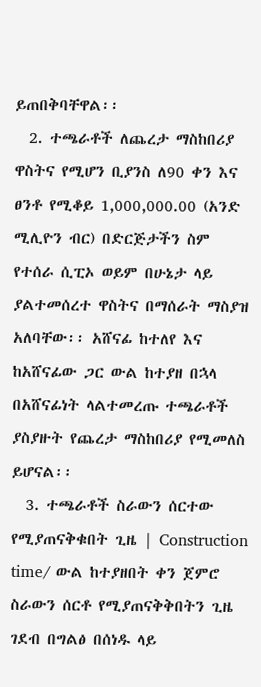ይጠበቅባቸዋል፡፡
  2. ተጫራቶች ለጨረታ ማስከበሪያ ዋስትና የሚሆን ቢያንስ ለ90 ቀን እና ፀንቶ የሚቆይ 1,000,000.00 (አንድ ሚሊዮን ብር) በድርጅታችን ስም የተሰራ ሲፒኦ ወይም በሁኔታ ላይ ያልተመሰረተ ዋስትና በማሰራት ማስያዝ አለባቸው፡፡ አሸናፊ ከተለየ እና ከአሸናፊው ጋር ውል ከተያዘ በኋላ በአሸናፊነት ላልተመረጡ ተጫራቶች ያስያዙት የጨረታ ማስከበሪያ የሚመለስ ይሆናል፡፡
  3. ተጫራቶች ስራውን ሰርተው የሚያጠናቅቁበት ጊዜ | Construction time/ ውል ከተያዘበት ቀን ጀምሮ ስራውን ሰርቶ የሚያጠናቅቅበትን ጊዜ ገደብ በግልፅ በሰነዱ ላይ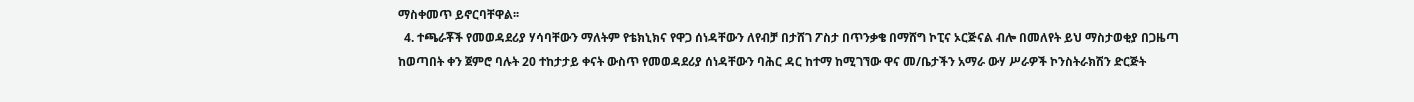ማስቀመጥ ይኖርባቸዋል፡፡
  4. ተጫራቾች የመወዳደሪያ ሃሳባቸውን ማለትም የቴክኒክና የዋጋ ሰነዳቸውን ለየብቻ በታሸገ ፖስታ በጥንቃቄ በማሸግ ኮፒና ኦርጅናል ብሎ በመለየት ይህ ማስታወቂያ በጋዜጣ ከወጣበት ቀን ጀምሮ ባሉት 20 ተከታታይ ቀናት ውስጥ የመወዳደሪያ ሰነዳቸውን ባሕር ዳር ከተማ ከሚገኘው ዋና መ/ቤታችን አማራ ውሃ ሥራዎች ኮንስትራክሽን ድርጅት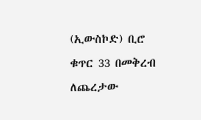(ኢውስኮድ) ቢሮ ቁጥር 33 በመቅረብ ለጨረታው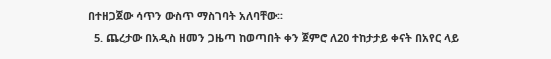በተዘጋጀው ሳጥን ውስጥ ማስገባት አለባቸው፡፡
  5. ጨረታው በአዲስ ዘመን ጋዜጣ ከወጣበት ቀን ጀምሮ ለ20 ተከታታይ ቀናት በአየር ላይ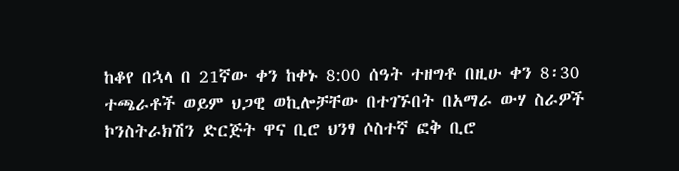ከቆየ በኋላ በ 21ኛው ቀን ከቀኑ 8:00 ሰዓት ተዘግቶ በዚሁ ቀን 8፡30 ተጫራቶች ወይም ህጋዊ ወኪሎቻቸው በተገኙበት በአማራ ውሃ ስራዎች ኮንስትራክሽን ድርጅት ዋና ቢሮ ህንፃ ሶስተኛ ፎቅ ቢሮ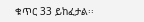ቁጥር 33 ይከፈታል፡፡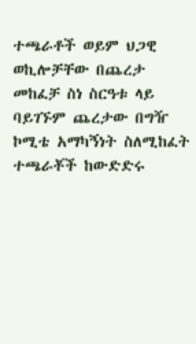ተጫራቶች ወይም ህጋዊ ወኪሎቻቸው በጨረታ መከፈቻ ስነ ስርዓቱ ላይ ባይገኙም ጨረታው በግዥ ኮሚቴ አማካኝነት ስለሚከፈት ተጫራቾች ከውድድሩ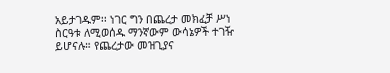አይታገዱም፡፡ ነገር ግን በጨረታ መክፈቻ ሥነ ስርዓቱ ለሚወሰዱ ማንኛውም ውሳኔዎች ተገዥ ይሆናሉ። የጨረታው መዝጊያና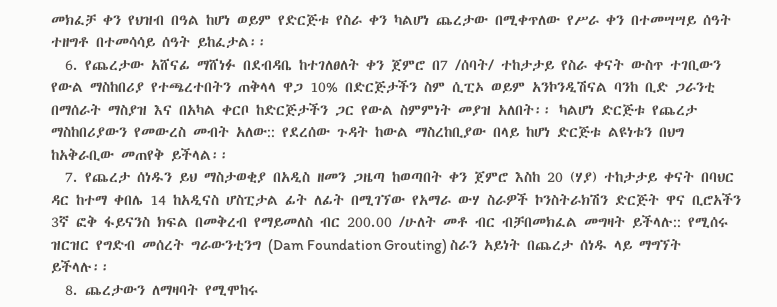መክፈቻ ቀን የህዝብ በዓል ከሆነ ወይም የድርጅቱ የስራ ቀን ካልሆነ ጨረታው በሚቀጥለው የሥራ ቀን በተመሣሣይ ሰዓት ተዘግቶ በተመሳሳይ ሰዓት ይከፈታል፡፡
  6. የጨረታው አሸናፊ ማሸነፉ በደብዳቤ ከተገለፀለት ቀን ጀምሮ በ7 /ሰባት/ ተከታታይ የስራ ቀናት ውስጥ ተገቢውን የውል ማስከበሪያ የተጫረተበትን ጠቅላላ ዋጋ 10% በድርጅታችን ስም ሲፒኦ ወይም አንኮንዲሽናል ባንከ ቢድ ጋራንቲ በማሰራት ማስያዝ እና በአካል ቀርቦ ከድርጅታችን ጋር የውል ስምምነት መያዝ አለበት፡፡ ካልሆነ ድርጅቱ የጨረታ ማስከበሪያውን የመውረስ መብት አለው:: የደረሰው ጉዳት ከውል ማስረከቢያው በላይ ከሆነ ድርጅቱ ልዩነቱን በህግ ከአቅራቢው መጠየቅ ይችላል፡፡
  7. የጨረታ ሰነዱን ይህ ማስታወቂያ በአዲስ ዘመን ጋዜጣ ከወጣበት ቀን ጀምሮ እስከ 20 (ሃያ) ተከታታይ ቀናት በባህር ዳር ከተማ ቀበሌ 14 ከአዲናስ ሆስፒታል ፊት ለፊት በሚገኘው የአማራ ውሃ ስራዎች ኮንስትራክሽን ድርጅት ዋና ቢሮአችን 3ኛ ፎቅ ፋይናንስ ክፍል በመቅረብ የማይመለስ ብር 200.00 /ሁለት መቶ ብር ብቻበመክፈል መግዛት ይችላሉ:: የሚሰሩ ዝርዝር የግድብ መሰረት ግራውንቲንግ (Dam Foundation Grouting) ስራን አይነት በጨረታ ሰነዱ ላይ ማግኘት ይችላሉ፡፡
  8. ጨረታውን ለማዛባት የሚሞከሩ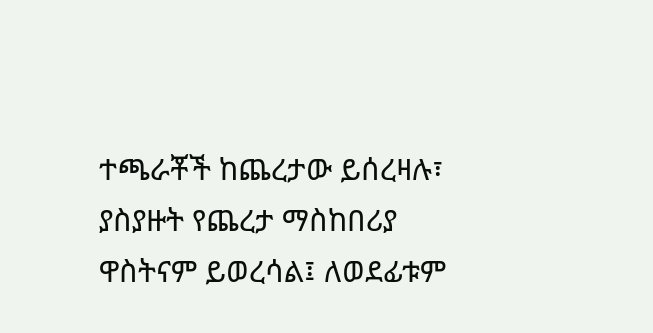ተጫራቾች ከጨረታው ይሰረዛሉ፣ ያስያዙት የጨረታ ማስከበሪያ ዋስትናም ይወረሳል፤ ለወደፊቱም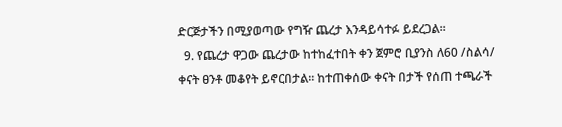ድርጅታችን በሚያወጣው የግዥ ጨረታ እንዳይሳተፉ ይደረጋል፡፡
  9. የጨረታ ዋጋው ጨረታው ከተከፈተበት ቀን ጀምሮ ቢያንስ ለ60 /ስልሳ/ ቀናት ፀንቶ መቆየት ይኖርበታል፡፡ ከተጠቀሰው ቀናት በታች የሰጠ ተጫራች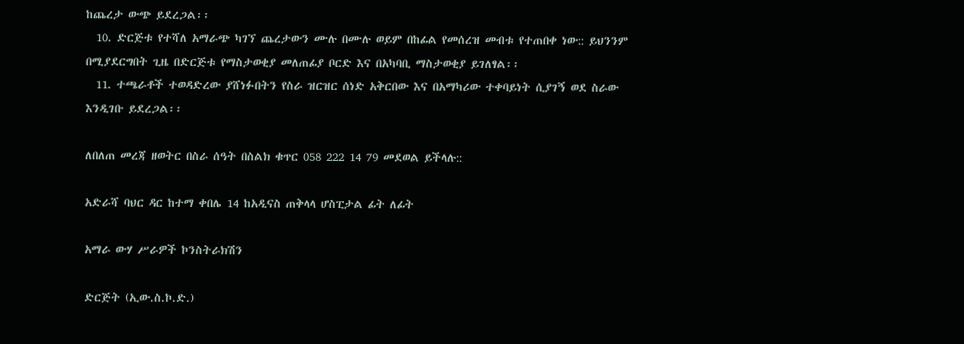ከጨረታ ውጭ ይደረጋል፡፡
  10. ድርጅቱ የተሻለ አማራጭ ካገኘ ጨረታውን ሙሉ በሙሉ ወይም በከፊል የመሰረዝ መብቱ የተጠበቀ ነው:: ይህንንም በሚያደርግበት ጊዜ በድርጅቱ የማስታወቂያ መለጠፊያ ቦርድ እና በአካባቢ ማስታወቂያ ይገለፃል፡፡
  11. ተጫራቶች ተወዳድረው ያሸነፉበትን የስራ ዝርዝር ሰነድ አቅርበው እና በአማካሪው ተቀባይነት ሲያገኝ ወደ ስራው እንዲገቡ ይደረጋል፡፡

ለበለጠ መረጃ ዘወትር በስራ ሰዓት በስልክ ቁጥር 058 222 14 79 መደወል ይችላሉ::

አድራሻ ባህር ዳር ከተማ ቀበሌ 14 ከአዲናስ ጠቅላላ ሆስፒታል ፊት ለፊት

አማራ ውሃ ሥራዎች ኮንስትራክሽን

ድርጅት (ኢው.ስ.ኮ.ድ.)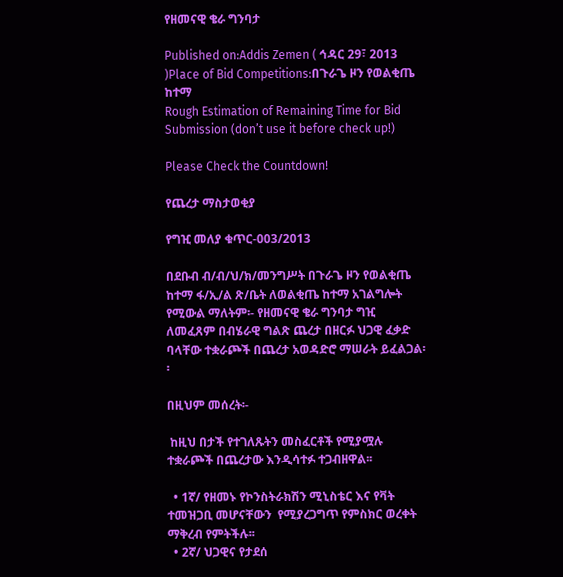የዘመናዊ ቄራ ግንባታ

Published on:Addis Zemen ( ኅዳር 29፣ 2013 )Place of Bid Competitions:በጉራጌ ዞን የወልቂጤ ከተማ
Rough Estimation of Remaining Time for Bid Submission (don’t use it before check up!)

Please Check the Countdown!

የጨረታ ማስታወቂያ

የግዢ መለያ ቁጥር-003/2013

በደቡብ ብ/ብ/ህ/ክ/መንግሥት በጉራጌ ዞን የወልቂጤ ከተማ ፋ/ኢ/ል ጽ/ቤት ለወልቂጤ ከተማ አገልግሎት የሚውል ማለትም፡- የዘመናዊ ቄራ ግንባታ ግዢ ለመፈጸም በብሄራዊ ግልጽ ጨረታ በዘርፉ ህጋዊ ፈቃድ  ባላቸው ተቋራጮች በጨረታ አወዳድሮ ማሠራት ይፈልጋል፡፡

በዚህም መሰረት፡-

 ከዚህ በታች የተገለጹትን መስፈርቶች የሚያሟሉ  ተቋራጮች በጨረታው እንዲሳተፉ ተጋብዘዋል፡፡

  • 1ኛ/ የዘመኑ የኮንስትራክሽን ሚኒስቴር እና የቫት ተመዝጋቢ መሆናቸውን  የሚያረጋግጥ የምስክር ወረቀት ማቅረብ የምትችሉ፡፡
  • 2ኛ/ ህጋዊና የታደሰ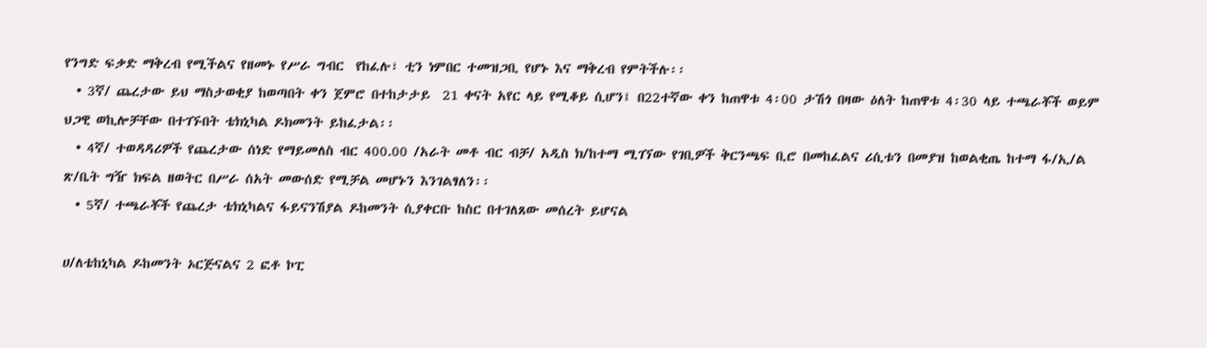የንግድ ፍቃድ ማቅረብ የሚችልና የዘመኑ የሥራ ግብር  የከፈሉ፣ ቲን ነምበር ተመዝጋቢ የሆኑ እና ማቅረብ የምትችሉ፡፡
  • 3ኛ/ ጨረታው ይህ ማስታወቂያ ከወጣበት ቀን ጀምሮ በተከታታይ  21 ቀናት አየር ላይ የሚቆይ ሲሆን፤ በ22ተኛው ቀን ከጠዋቱ 4፡00 ታሽጎ በዛው ዕለት ከጠዋቱ 4፡30 ላይ ተጫራቾች ወይም ህጋዊ ወኪሎቻቸው በተገኙበት ቴክኒካል ዶክመንት ይከፈታል፡፡
  • 4ኛ/ ተወዳዳሪዎች የጨረታው ሰነድ የማይመለስ ብር 400.00 /አራት መቶ ብር ብቻ/ አዲስ ክ/ከተማ ሚገኘው የገቢዎች ቅርንጫፍ ቢሮ በመከፈልና ሪሲቱን በመያዝ ከወልቂጤ ከተማ ፋ/ኢ/ል ጽ/ቤት ግዥ ክፍል ዘወትር በሥራ ሰአት መውሰድ የሚቻል መሆኑን እንገልፃለን፡፡
  • 5ኛ/ ተጫራቾች የጨረታ ቴክኒካልና ፋይናንሽያል ዶከመንት ሲያቀርቡ ከስር በተገለጸው መሰረት ይሆናል

ሀ/ለቴከኒካል ዶከመንት ኦርጅናልና 2 ፎቶ ኮፒ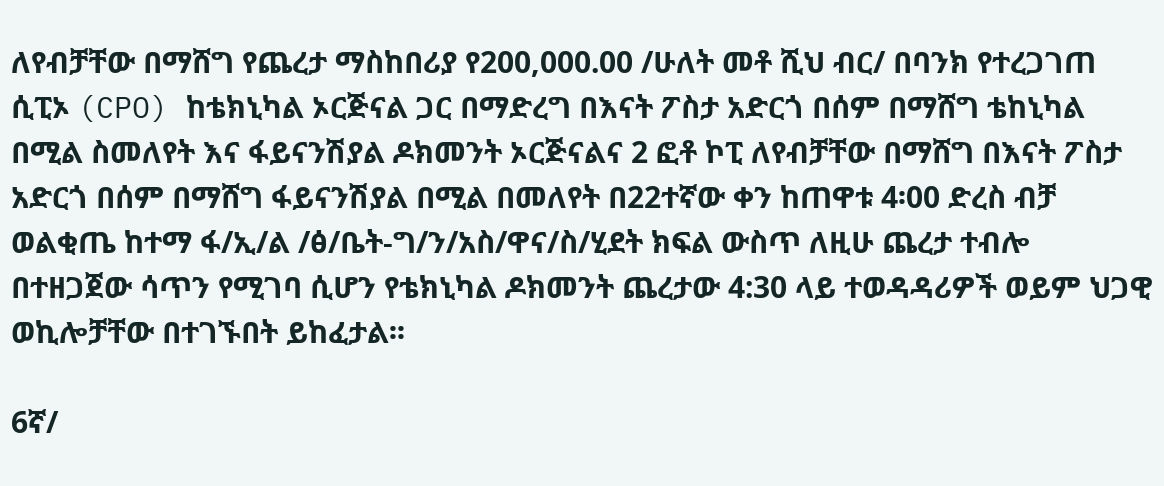ለየብቻቸው በማሸግ የጨረታ ማስከበሪያ የ200,000.00 /ሁለት መቶ ሺህ ብር/ በባንክ የተረጋገጠ ሲፒኦ (CPO) ከቴክኒካል ኦርጅናል ጋር በማድረግ በእናት ፖስታ አድርጎ በሰም በማሸግ ቴከኒካል በሚል ስመለየት እና ፋይናንሽያል ዶክመንት ኦርጅናልና 2 ፎቶ ኮፒ ለየብቻቸው በማሸግ በእናት ፖስታ አድርጎ በሰም በማሸግ ፋይናንሽያል በሚል በመለየት በ22ተኛው ቀን ከጠዋቱ 4፡00 ድረስ ብቻ ወልቂጤ ከተማ ፋ/ኢ/ል /ፅ/ቤት-ግ/ን/አስ/ዋና/ስ/ሂደት ክፍል ውስጥ ለዚሁ ጨረታ ተብሎ በተዘጋጀው ሳጥን የሚገባ ሲሆን የቴክኒካል ዶክመንት ጨረታው 4:30 ላይ ተወዳዳሪዎች ወይም ህጋዊ ወኪሎቻቸው በተገኙበት ይከፈታል፡፡

6ኛ/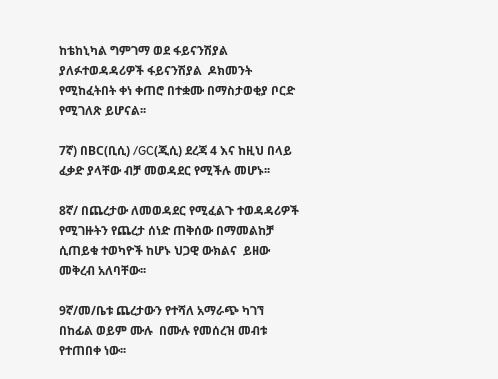ከቴከኒካል ግምገማ ወደ ፋይናንሽያል ያለፉተወዳዳሪዎች ፋይናንሽያል  ዶክመንት የሚከፈትበት ቀነ ቀጠሮ በተቋሙ በማስታወቂያ ቦርድ የሚገለጽ ይሆናል፡፡

7ኛ) በBC(ቢሲ) /GC(ጂሲ) ደረጃ 4 እና ከዚህ በላይ ፈቃድ ያላቸው ብቻ መወዳደር የሚችሉ መሆኑ፡፡

8ኛ/ በጨረታው ለመወዳደር የሚፈልጉ ተወዳዳሪዎች የሚገዙትን የጨረታ ሰነድ ጠቅሰው በማመልከቻ ሲጠይቁ ተወካዮች ከሆኑ ህጋዊ ውክልና  ይዘው መቅረብ አለባቸው፡፡

9ኛ/መ/ቤቱ ጨረታውን የተሻለ አማራጭ ካገኘ በከፊል ወይም ሙሉ  በሙሉ የመሰረዝ መብቱ የተጠበቀ ነው፡፡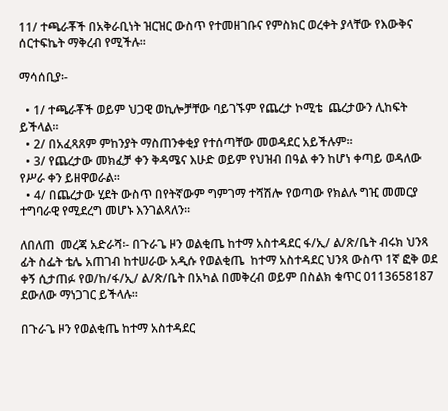11/ ተጫራቾች በአቅራቢነት ዝርዝር ውስጥ የተመዘገቡና የምስክር ወረቀት ያላቸው የእውቅና ሰርተፍኬት ማቅረብ የሚችሉ፡፡

ማሳሰቢያ፡-

  • 1/ ተጫራቾች ወይም ህጋዊ ወኪሎቻቸው ባይገኙም የጨረታ ኮሚቴ  ጨረታውን ሊከፍት ይችላል፡፡
  • 2/ በአፈጻጸም ምከንያት ማስጠንቀቂያ የተሰጣቸው መወዳደር አይችሉም።
  • 3/ የጨረታው መክፈቻ ቀን ቅዳሜና እሁድ ወይም የህዝብ በዓል ቀን ከሆነ ቀጣይ ወዳለው የሥራ ቀን ይዘዋወራል፡፡
  • 4/ በጨረታው ሂደት ውስጥ በየትኛውም ግምገማ ተሻሽሎ የወጣው የክልሉ ግዢ መመርያ ተግባራዊ የሚደረግ መሆኑ እንገልጻለን፡፡

ለበለጠ  መረጃ አድራሻ፡- በጉራጌ ዞን ወልቂጤ ከተማ አስተዳደር ፋ/ኢ/ ል/ጽ/ቤት ብሩክ ህንጻ ፊት ስፌት ቴሌ አጠገብ ከተሠራው አዲሱ የወልቂጤ  ከተማ አስተዳደር ህንጻ ውስጥ 1ኛ ፎቅ ወደ ቀኝ ሲታጠፉ የወ/ከ/ፋ/ኢ/ ል/ጽ/ቤት በአካል በመቅረብ ወይም በስልክ ቁጥር 0113658187  ደውለው ማነጋገር ይችላሉ፡፡

በጉራጌ ዞን የወልቂጤ ከተማ አስተዳደር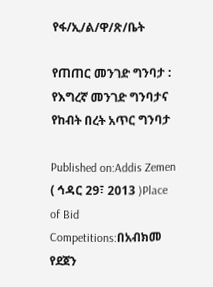የፋ/ኢ/ል/ዋ/ጽ/ቤት

የጠጠር መንገድ ግንባታ : የእግረኛ መንገድ ግንባታና የከብት በረት አጥር ግንባታ

Published on:Addis Zemen ( ኅዳር 29፣ 2013 )Place of Bid Competitions:በአብክመ የደጀን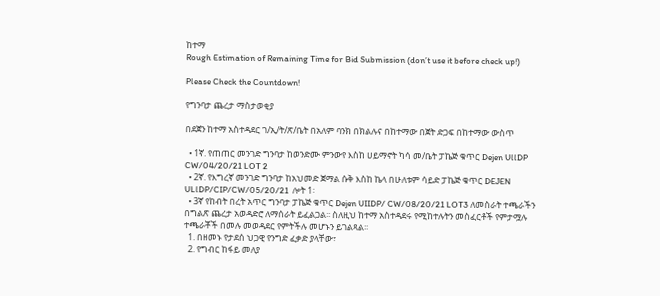ከተማ
Rough Estimation of Remaining Time for Bid Submission (don’t use it before check up!)

Please Check the Countdown!

የግንባታ ጨረታ ማስታወቂያ

በደጀን ከተማ አስተዳደር ገ/ኢ/ት/ጽ/ቤት በአለም ባንክ በክልሉና በከተማው በጀት ድጋፍ በከተማው ውስጥ

  • 1ኛ. የጠጠር መንገድ ግንባታ ከወንድሙ ምንውየ እስከ ሀይማኖት ካሳ መ/ቤት ፓኬጅ ቁጥር Dejen UllDP CW/04/20/21 LOT 2
  • 2ኛ. የእግረኛ መንገድ ግንባታ ከአህመድ ጀማል ሱቅ እስከ ኬላ በሁለቱም ሳይድ ፓኬጅ ቁጥር DEJEN ULlDP/CIP/CW/05/20/21  ሎት 1፡
  • 3ኛ የከብት በረት አጥር ግንባታ ፓኬጅ ቁጥር Dejen UIIDP/ CW/08/20/21 LOT3 ለመስራት ተጫራችን በግልጽ ጨረታ አወዳድሮ ለማሰራት ይፈልጋል፡፡ ስለዚህ ከተማ አስተዳደሩ የሚከተሉትን መስፈርቶች የምታሟሉ ተጫራቾች በመሉ መወዳደር የምትችሉ መሆኑን ይገልጻል፡፡
  1. በዘመኑ የታደሰ ህጋዊ የንግድ ፈቃድ ያላቸው፣
  2. የግብር ከፋይ መለያ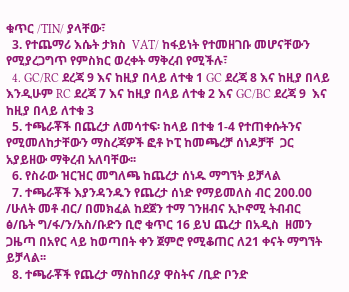ቁጥር /TIN/ ያላቸው፣
  3. የተጨማሪ እሴት ታክስ  VAT/ ከፋይነት የተመዘገቡ መሆናቸውን የሚያረጋግጥ የምስክር ወረቀት ማቅረብ የሚችሉ፣
  4. GC/RC ደረጃ 9 እና ከዚያ በላይ ለተቁ 1 GC ደረጃ 8 እና ከዚያ በላይ እንዲሁም RC ደረጃ 7 እና ከዚያ በላይ ለተቁ 2 እና GC/BC ደረጃ 9  እና ከዚያ በላይ ለተቁ 3
  5. ተጫራቾች በጨረታ ለመሳተፍ፡ ከላይ በተቁ 1-4 የተጠቀሱትንና  የሚመለከታቸውን ማስረጃዎች ፎቶ ኮፒ ከመጫረቻ ሰነዶቻቸ  ጋር አያይዘው ማቅረብ አለባቸው፡፡
  6. የስራው ዝርዝር መግለጫ ከጨረታ ሰነዱ ማግኘት ይቻላል
  7. ተጫራቾች እያንዳንዱን የጨረታ ሰነድ የማይመለስ ብር 200.00 /ሁለት መቶ ብር/ በመክፈል ከደጀን ተማ ገንዘብና ኢኮኖሚ ትብብር ፅ/ቤት ግ/ፋ/ን/አስ/ቡድን ቢሮ ቁጥር 16 ይህ ጨረታ በአዲስ  ዘመን ጋዜጣ በአየር ላይ ከወጣበት ቀን ጀምሮ የሚቆጠር ለ21 ቀናት ማግኘት ይቻላል፡፡
  8. ተጫራቾች የጨረታ ማስከበሪያ ዋስትና /ቢድ ቦንድ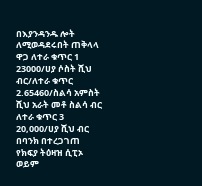በእያንዳንዱ ሎት ለሚወዳደሩበት ጠቅላላ ዋጋ ለተራ ቁጥር 1 23000/ሀያ ሶስት ሺህ ብር/ለተራ ቁጥር 2.65460/ስልሳ አምስት ሺህ አራት መቶ ስልሳ ብር ለተራ ቁጥር 3 20,000/ሀያ ሺህ ብር በባንክ በተረጋገጠ የክፍያ ትዕዛዝ ሲፒኦ ወይም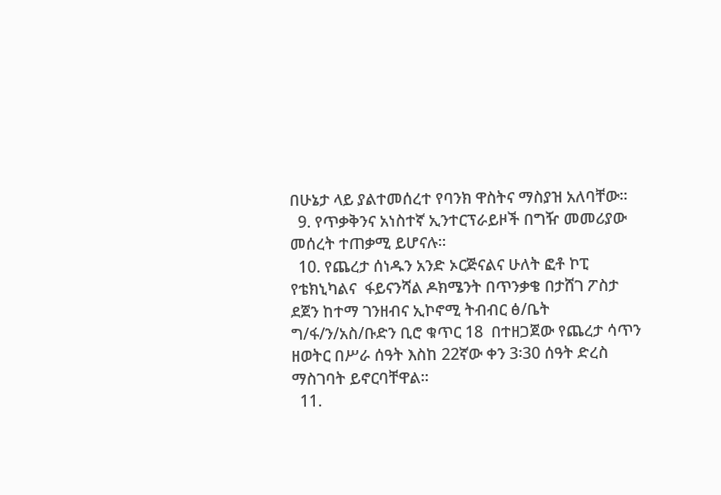በሁኔታ ላይ ያልተመሰረተ የባንክ ዋስትና ማስያዝ አለባቸው፡፡
  9. የጥቃቅንና አነስተኛ ኢንተርፕራይዞች በግዥ መመሪያው መሰረት ተጠቃሚ ይሆናሉ፡፡
  10. የጨረታ ሰነዱን አንድ ኦርጅናልና ሁለት ፎቶ ኮፒ የቴክኒካልና  ፋይናንሻል ዶክሜንት በጥንቃቄ በታሸገ ፖስታ ደጀን ከተማ ገንዘብና ኢኮኖሚ ትብብር ፅ/ቤት ግ/ፋ/ን/አስ/ቡድን ቢሮ ቁጥር 18  በተዘጋጀው የጨረታ ሳጥን ዘወትር በሥራ ሰዓት እስከ 22ኛው ቀን 3፡30 ሰዓት ድረስ ማስገባት ይኖርባቸዋል፡፡
  11.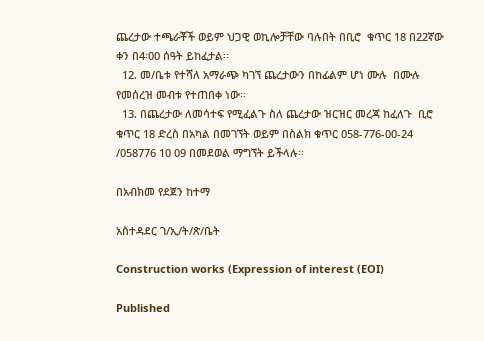ጨረታው ተጫራቾች ወይም ህጋዊ ወኪሎቻቸው ባሉበት በቢሮ  ቁጥር 18 በ22ኛው ቀን በ4፡00 ሰዓት ይከፈታል፡፡
  12. መ/ቤቱ የተሻለ አማራጭ ካገኘ ጨረታውን በከፊልም ሆነ ሙሉ  በሙሉ የመሰረዝ መብቱ የተጠበቀ ነው፡፡
  13. በጨረታው ለመሳተፍ የሚፈልጉ ስለ ጨረታው ዝርዝር መረጃ ከፈለጉ  ቢሮ ቁጥር 18 ድረስ በአካል በመገኘት ወይም በስልክ ቁጥር 058-776-00-24 /058776 10 09 በመደወል ማግኘት ይችላሉ፡፡

በአብክመ የደጀን ከተማ

አስተዳደር ገ/ኢ/ት/ጽ/ቤት

Construction works (Expression of interest (EOI)

Published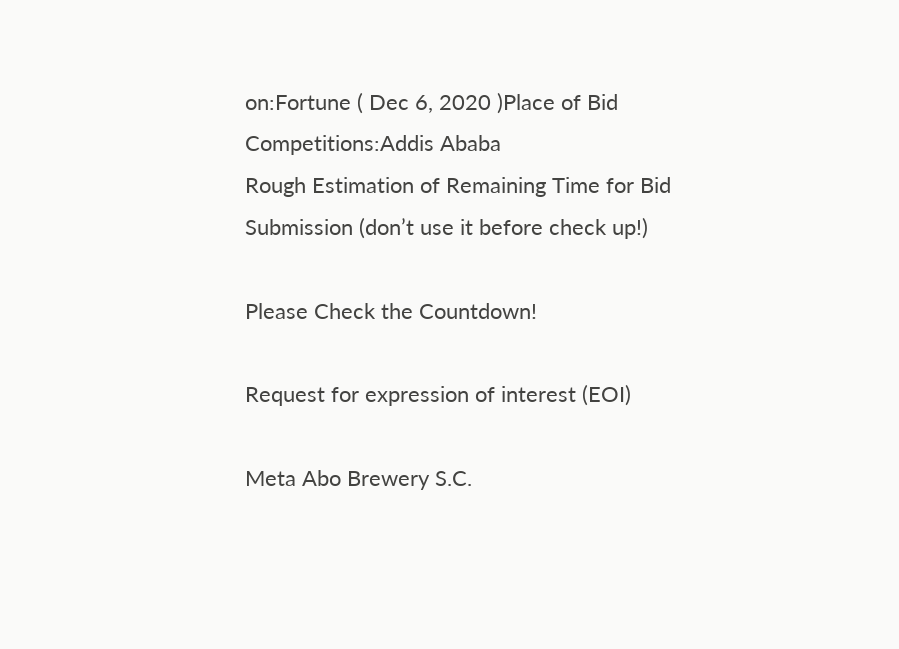on:Fortune ( Dec 6, 2020 )Place of Bid Competitions:Addis Ababa
Rough Estimation of Remaining Time for Bid Submission (don’t use it before check up!)

Please Check the Countdown!

Request for expression of interest (EOI)

Meta Abo Brewery S.C.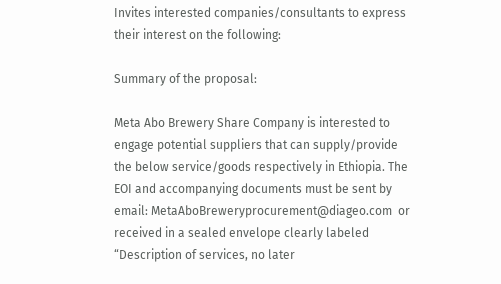Invites interested companies/consultants to express their interest on the following:

Summary of the proposal:

Meta Abo Brewery Share Company is interested to engage potential suppliers that can supply/provide the below service/goods respectively in Ethiopia. The EOI and accompanying documents must be sent by email: MetaAboBreweryprocurement@diageo.com  or received in a sealed envelope clearly labeled “Description of services, no later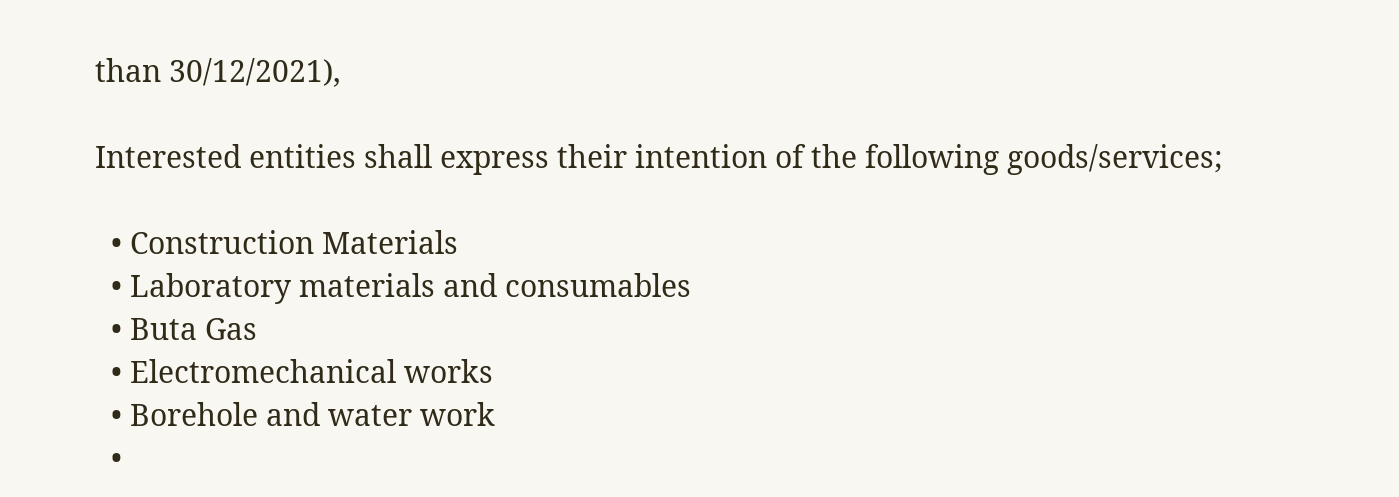than 30/12/2021),

Interested entities shall express their intention of the following goods/services;

  • Construction Materials
  • Laboratory materials and consumables
  • Buta Gas
  • Electromechanical works
  • Borehole and water work
  •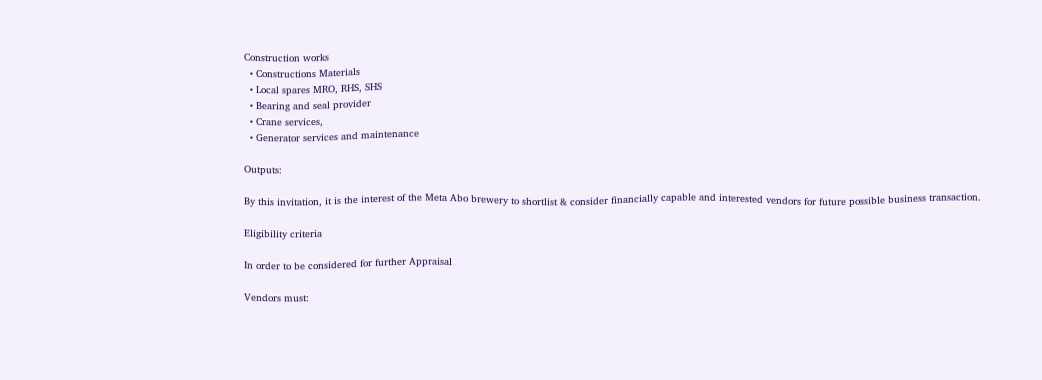Construction works
  • Constructions Materials
  • Local spares MRO, RHS, SHS
  • Bearing and seal provider
  • Crane services,
  • Generator services and maintenance

Outputs:

By this invitation, it is the interest of the Meta Abo brewery to shortlist & consider financially capable and interested vendors for future possible business transaction.

Eligibility criteria

In order to be considered for further Appraisal

Vendors must: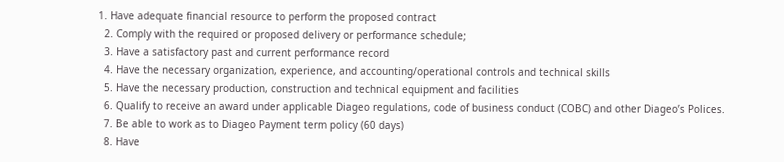1. Have adequate financial resource to perform the proposed contract
  2. Comply with the required or proposed delivery or performance schedule;
  3. Have a satisfactory past and current performance record
  4. Have the necessary organization, experience, and accounting/operational controls and technical skills
  5. Have the necessary production, construction and technical equipment and facilities
  6. Qualify to receive an award under applicable Diageo regulations, code of business conduct (COBC) and other Diageo’s Polices.
  7. Be able to work as to Diageo Payment term policy (60 days)
  8. Have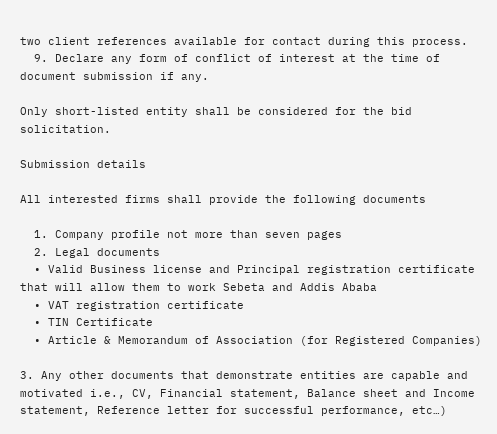two client references available for contact during this process.
  9. Declare any form of conflict of interest at the time of document submission if any.

Only short-listed entity shall be considered for the bid solicitation.

Submission details

All interested firms shall provide the following documents

  1. Company profile not more than seven pages
  2. Legal documents
  • Valid Business license and Principal registration certificate that will allow them to work Sebeta and Addis Ababa
  • VAT registration certificate
  • TIN Certificate
  • Article & Memorandum of Association (for Registered Companies)

3. Any other documents that demonstrate entities are capable and motivated i.e., CV, Financial statement, Balance sheet and Income statement, Reference letter for successful performance, etc…)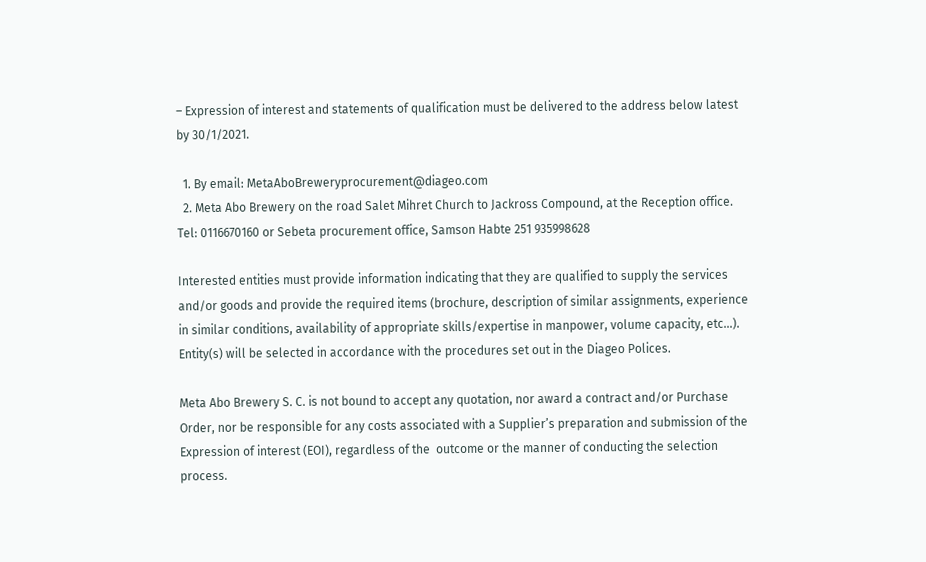– Expression of interest and statements of qualification must be delivered to the address below latest by 30/1/2021.

  1. By email: MetaAboBreweryprocurement@diageo.com
  2. Meta Abo Brewery on the road Salet Mihret Church to Jackross Compound, at the Reception office. Tel: 0116670160 or Sebeta procurement office, Samson Habte 251 935998628

Interested entities must provide information indicating that they are qualified to supply the services and/or goods and provide the required items (brochure, description of similar assignments, experience in similar conditions, availability of appropriate skills/expertise in manpower, volume capacity, etc…). Entity(s) will be selected in accordance with the procedures set out in the Diageo Polices.

Meta Abo Brewery S. C. is not bound to accept any quotation, nor award a contract and/or Purchase Order, nor be responsible for any costs associated with a Supplier’s preparation and submission of the Expression of interest (EOI), regardless of the  outcome or the manner of conducting the selection process.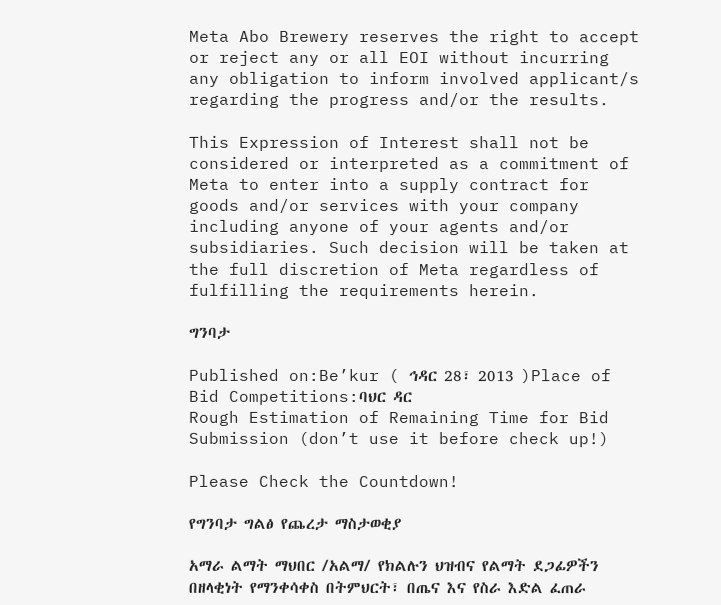Meta Abo Brewery reserves the right to accept or reject any or all EOI without incurring any obligation to inform involved applicant/s regarding the progress and/or the results.

This Expression of Interest shall not be considered or interpreted as a commitment of Meta to enter into a supply contract for goods and/or services with your company including anyone of your agents and/or subsidiaries. Such decision will be taken at the full discretion of Meta regardless of fulfilling the requirements herein.

ግንባታ

Published on:Be’kur ( ኅዳር 28፣ 2013 )Place of Bid Competitions:ባህር ዳር
Rough Estimation of Remaining Time for Bid Submission (don’t use it before check up!)

Please Check the Countdown!

የግንባታ ግልፅ የጨረታ ማስታወቂያ

አማራ ልማት ማህበር /አልማ/ የክልሉን ህዝብና የልማት ደጋፊዎችን በዘላቂነት የማንቀሳቀስ በትምህርት፣ በጤና እና የስራ እድል ፈጠራ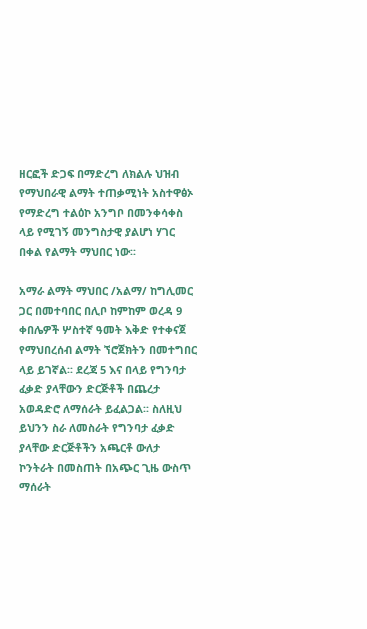ዘርፎች ድጋፍ በማድረግ ለክልሉ ህዝብ የማህበራዊ ልማት ተጠቃሚነት አስተዋፅኦ የማድረግ ተልዕኮ አንግቦ በመንቀሳቀስ ላይ የሚገኝ መንግስታዊ ያልሆነ ሃገር በቀል የልማት ማህበር ነው፡፡

አማራ ልማት ማህበር /አልማ/ ከግሊመር ጋር በመተባበር በሊቦ ከምከም ወረዳ 9 ቀበሌዎች ሦስተኛ ዓመት እቅድ የተቀናጀ የማህበረሰብ ልማት ኘሮጀክትን በመተግበር ላይ ይገኛል፡፡ ደረጃ 5 እና በላይ የግንባታ ፈቃድ ያላቸውን ድርጅቶች በጨረታ አወዳድሮ ለማሰራት ይፈልጋል፡፡ ስለዚህ ይህንን ስራ ለመስራት የግንባታ ፈቃድ ያላቸው ድርጅቶችን አጫርቶ ውለታ ኮንትራት በመስጠት በአጭር ጊዜ ውስጥ ማሰራት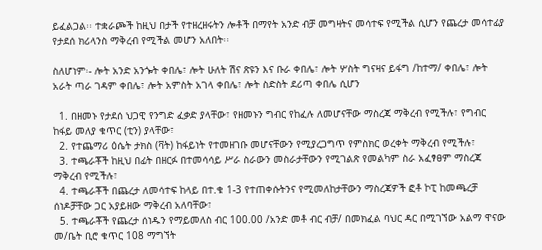ይፈልጋል፡፡ ተቋራጮች ከዚህ በታች የተዘረዘሩትን ሎቶች በማየት አንድ ብቻ መግዛትና መሳተፍ የሚችል ሲሆን የጨረታ መሳተፊያ የታደሰ ክሪላንስ ማቅረብ የሚችል መሆን አለበት፡፡

ስለሆነም፡- ሎት አንድ አንጐት ቀበሌ፣ ሎት ሁለት ሽና ጽዩን እና ቡራ ቀበሌ፣ ሎት ሦስት ግናዛና ይፋግ /ከተማ/ ቀበሌ፣ ሎት አራት ጣራ ገዳም ቀበሌ፣ ሎት አምስት አገላ ቀበሌ፣ ሎት ስድስት ደሪጣ ቀበሌ ሲሆን

  1. በዘመኑ የታደሰ ህጋዊ የንግድ ፈቃድ ያላቸው፣ የዘመኑን ግብር የከፈሉ ለመሆናቸው ማስረጃ ማቅረብ የሚችሉ፣ የግብር ከፋይ መለያ ቁጥር (ቲን) ያላቸው፣
  2. የተጨማሪ ዕሴት ታክስ (ቫት) ከፋይነት የተመዘገቡ መሆናቸውን የሚያረጋግጥ የምስክር ወረቀት ማቅረብ የሚችሉ፣
  3. ተጫራቾች ከዚህ በፊት በዘርፉ በተመሳሳይ ሥራ ስራውን መስራታቸውን የሚገልጽ የመልካም ስራ አፈፃፀም ማስረጃ ማቅረብ የሚችሉ፣
  4. ተጫራቾች በጨረታ ለመሳተፍ ከላይ በተ.ቁ 1-3 የተጠቀሱትንና የሚመለከታቸውን ማስረጃዎች ፎቶ ኮፒ ከመጫረቻ ሰነዶቻቸው ጋር አያይዘው ማቅረብ አለባቸው፣
  5. ተጫራቾች የጨረታ ሰነዱን የማይመለስ ብር 100.00 /አንድ መቶ ብር ብቻ/ በመክፈል ባህር ዳር በሚገኘው አልማ ዋናው መ/ቤት ቢሮ ቁጥር 108 ማግኘት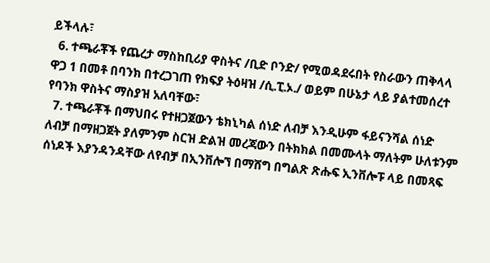ይችላሉ፣
  6. ተጫራቾች የጨረታ ማስከቢሪያ ዋስትና /ቢድ ቦንድ/ የሚወዳደሩበት የስራውን ጠቅላላ ዋጋ 1 በመቶ በባንክ በተረጋገጠ የክፍያ ትዕዛዝ /ሲ.ፒ.ኦ./ ወይም በሁኔታ ላይ ያልተመሰረተ የባንክ ዋስትና ማስያዝ አለባቸው፣
  7. ተጫራቾች በማህበሩ የተዘጋጀውን ቴክኒካል ሰነድ ለብቻ እንዲሁም ፋይናንሻል ሰነድ ለብቻ በማዘጋጀት ያለምንም ስርዝ ድልዝ መረጃውን በትክክል በመሙላት ማለትም ሁለቱንም ሰነዶች እያንዳንዳቸው ለየብቻ በኢንቨሎኘ በማሸግ በግልጽ ጽሑፍ ኢንቨሎፑ ላይ በመጻፍ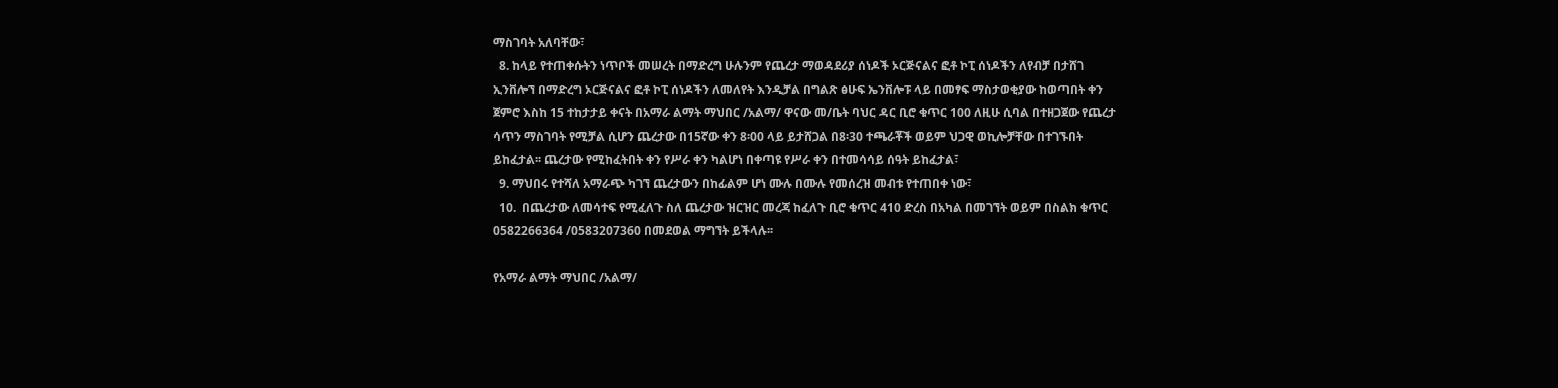ማስገባት አለባቸው፣
  8. ከላይ የተጠቀሱትን ነጥቦች መሠረት በማድረግ ሁሉንም የጨረታ ማወዳደሪያ ሰነዶች ኦርጅናልና ፎቶ ኮፒ ሰነዶችን ለየብቻ በታሸገ ኢንቨሎኘ በማድረግ ኦርጅናልና ፎቶ ኮፒ ሰነዶችን ለመለየት እንዲቻል በግልጽ ፅሁፍ ኤንቨሎፑ ላይ በመፃፍ ማስታወቂያው ከወጣበት ቀን ጀምሮ እስከ 15 ተከታታይ ቀናት በአማራ ልማት ማህበር /አልማ/ ዋናው መ/ቤት ባህር ዳር ቢሮ ቁጥር 100 ለዚሁ ሲባል በተዘጋጀው የጨረታ ሳጥን ማስገባት የሚቻል ሲሆን ጨረታው በ15ኛው ቀን 8፡00 ላይ ይታሸጋል በ8፡30 ተጫራቾች ወይም ህጋዊ ወኪሎቻቸው በተገኙበት ይከፈታል፡፡ ጨረታው የሚከፈትበት ቀን የሥራ ቀን ካልሆነ በቀጣዩ የሥራ ቀን በተመሳሳይ ሰዓት ይከፈታል፣
  9. ማህበሩ የተሻለ አማራጭ ካገኘ ጨረታውን በከፊልም ሆነ ሙሉ በሙሉ የመሰረዝ መብቱ የተጠበቀ ነው፣
  10.  በጨረታው ለመሳተፍ የሚፈለጉ ስለ ጨረታው ዝርዝር መረጃ ከፈለጉ ቢሮ ቁጥር 410 ድረስ በአካል በመገኘት ወይም በስልክ ቁጥር 0582266364 /0583207360 በመደወል ማግኘት ይችላሉ፡፡

የአማራ ልማት ማህበር /አልማ/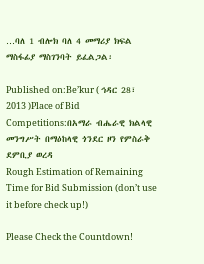…ባለ 1 ብሎክ ባለ 4 መማሪያ ክፍል ማስፋፊያ ማስገንባት ይፈልጋል፡

Published on:Be’kur ( ኅዳር 28፣ 2013 )Place of Bid Competitions:በአማራ ብሔራዊ ክልላዊ መንግሥት በማዕከላዊ ጎንደር ዞን የምስራቅ ደምቢያ ወረዳ
Rough Estimation of Remaining Time for Bid Submission (don’t use it before check up!)

Please Check the Countdown!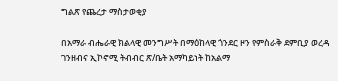ግልጽ የጨረታ ማስታወቂያ

በአማራ ብሔራዊ ክልላዊ መንግሥት በማዕከላዊ ጎንደር ዞን የምስራቅ ደምቢያ ወረዳ ገንዘብና ኢኮኖሚ ትብብር ጽ/ቤት አማካይነት ከአልማ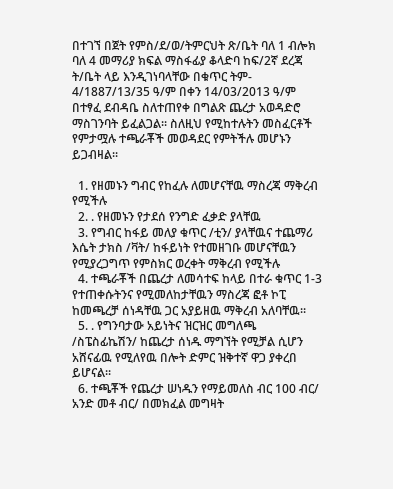በተገኘ በጀት የምስ/ደ/ወ/ትምርህት ጽ/ቤት ባለ 1 ብሎክ ባለ 4 መማሪያ ክፍል ማስፋፊያ ቆላድባ ከፍ/2ኛ ደረጃ ት/ቤት ላይ እንዲገነባላቸው በቁጥር ትም- 4/1887/13/35 ዓ/ም በቀን 14/03/2013 ዓ/ም በተፃፈ ደብዳቤ ስለተጠየቀ በግልጽ ጨረታ አወዳድሮ ማስገንባት ይፈልጋል፡፡ ስለዚህ የሚከተሉትን መስፈርቶች የምታሟሉ ተጫራቾች መወዳደር የምትችሉ መሆኑን ይጋብዛል፡፡

  1. የዘመኑን ግብር የከፈሉ ለመሆናቸዉ ማስረጃ ማቅረብ የሚችሉ
  2. . የዘመኑን የታደሰ የንግድ ፈቃድ ያላቸዉ
  3. የግብር ከፋይ መለያ ቁጥር /ቲን/ ያላቸዉና ተጨማሪ እሴት ታክስ /ቫት/ ከፋይነት የተመዘገቡ መሆናቸዉን የሚያረጋግጥ የምስክር ወረቀት ማቅረብ የሚችሉ
  4. ተጫራቾች በጨረታ ለመሳተፍ ከላይ በተራ ቁጥር 1-3 የተጠቀሱትንና የሚመለከታቸዉን ማስረጃ ፎቶ ኮፒ ከመጫረቻ ሰነዳቸዉ ጋር አያይዘዉ ማቅረብ አለባቸዉ፡፡
  5. . የግንባታው አይነትና ዝርዝር መግለጫ /ስፔስፊኬሽን/ ከጨረታ ሰነዱ ማግኘት የሚቻል ሲሆን አሸናፊዉ የሚለየዉ በሎት ድምር ዝቅተኛ ዋጋ ያቀረበ ይሆናል፡፡
  6. ተጫቾች የጨረታ ሠነዱን የማይመለስ ብር 100 ብር/ አንድ መቶ ብር/ በመክፈል መግዛት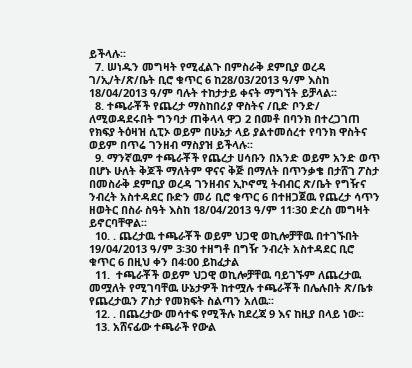ይችላሉ፡፡
  7. ሠነዱን መግዛት የሚፈልጉ በምስራቅ ደምቢያ ወረዳ ገ/ኢ/ት/ጽ/ቤት ቢሮ ቁጥር 6 ከ28/03/2013 ዓ/ም እስከ 18/04/2013 ዓ/ም ባሉት ተከታታይ ቀናት ማግኘት ይቻላል፡፡
  8. ተጫራቾች የጨረታ ማስከበሪያ ዋስትና /ቢድ ቦንድ/ ለሚወዳደሩበት ግንባታ ጠቅላላ ዋጋ 2 በመቶ በባንክ በተረጋገጠ የክፍያ ትዕዛዝ ሲፒኦ ወይም በሁኔታ ላይ ያልተመሰረተ የባንክ ዋስትና ወይም በጥሬ ገንዘብ ማስያዝ ይችላሉ፡፡
  9. ማንኛዉም ተጫራቾች የጨረታ ሀሳቡን በአንድ ወይም አንድ ወጥ በሆኑ ሁለት ቅጆች ማለትም ዋናና ቅጅ በማለት በጥንቃቄ በታሸገ ፖስታ በመስራቅ ደምቢያ ወረዳ ገንዘብና ኢኮኖሚ ትብብር ጽ/ቤት የግዥና ንብረት አስተዳደር ቡድን መሪ ቢሮ ቁጥር 6 በተዘጋጀዉ የጨረታ ሳጥን ዘወትር በስራ ስዓት እስከ 18/04/2013 ዓ/ም 11፡30 ድረስ መግዛት ይኖርባቸዋል፡፡
  10. . ጨረታዉ ተጫራቾች ወይም ህጋዊ ወኪሎቻቸዉ በተገኙበት 19/04/2013 ዓ/ም 3፡30 ተዘግቶ በግዥ ንብረት አስተዳደር ቢሮ ቁጥር 6 በዚህ ቀን በ4፡00 ይከፈታል
  11.  ተጫራቾች ወይም ህጋዊ ወኪሎቻቸዉ ባይገኙም ለጨረታዉ መሟለት የሚገባቸዉ ሁኔታዎች ከተሟሉ ተጫራቾች በሌሉበት ጽ/ቤቱ የጨረታዉን ፖስታ የመክፍት ስልጣን አለዉ፡፡
  12. . በጨረታው መሳተፍ የሚችሉ ከደረጃ 9 እና ከዚያ በላይ ነው፡፡
  13. አሸናፊው ተጫራች የውል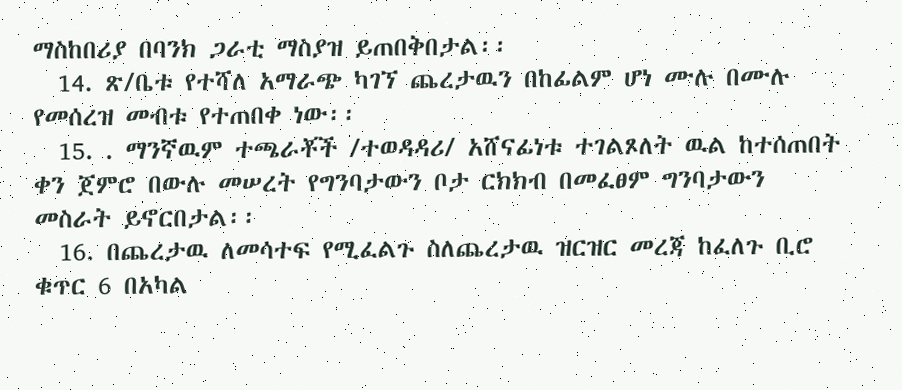ማስከበሪያ በባንክ ጋራቲ ማስያዝ ይጠበቅበታል፡፡
  14. ጽ/ቤቱ የተሻለ አማራጭ ካገኘ ጨረታዉን በከፊልም ሆነ ሙሉ በሙሉ የመሰረዝ መብቱ የተጠበቀ ነው፡፡
  15. . ማንኛዉም ተጫራቾች /ተወዳዳሪ/ አሸናፊነቱ ተገልጾለት ዉል ከተሰጠበት ቀን ጀምሮ በውሉ መሠረት የግንባታውን ቦታ ርክክብ በመፈፀም ግንባታውን መስራት ይኖርበታል፡፡
  16. በጨረታዉ ለመሳተፍ የሚፈልጉ ስለጨረታዉ ዝርዝር መረጃ ከፈለጉ ቢሮ ቁጥር 6 በአካል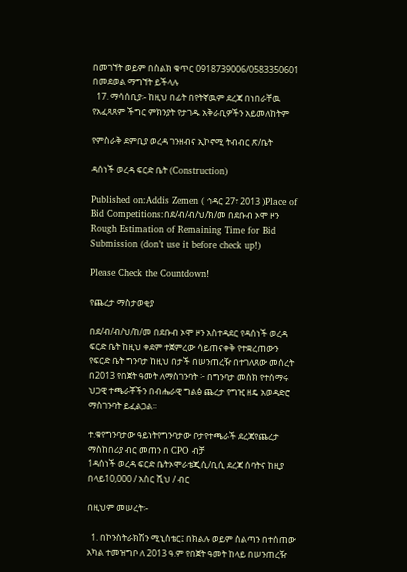በመገኘት ወይም በስልክ ቁጥር 0918739006/0583350601 በመደወል ማግኘት ይችላሉ
  17. ማሳሰቢያ፡- ከዚህ በፊት በየትኛዉም ደረጃ በነበራቸዉ የአፈጻጸም ችግር ምክንያት የታገዱ አቅራቢዎችን አይመለከትም

የምስራቅ ደምቢያ ወረዳ ገንዘብና ኢኮኖሚ ትብብር ጽ/ቤት

ዳሰነች ወረዳ ፍርድ ቤት (Construction)

Published on:Addis Zemen ( ኅዳር 27፣ 2013 )Place of Bid Competitions:በደ/ብ/ብ/ህ/ክ/መ በደቡብ ኦሞ ዞን
Rough Estimation of Remaining Time for Bid Submission (don’t use it before check up!)

Please Check the Countdown!

የጨረታ ማስታወቂያ

በደ/ብ/ብ/ህ/ከ/መ በደቡብ ኦሞ ዞን አስተዳደር የዳሰነች ወረዳ ፍርድ ቤት ከዚህ ቀደም ተጀምረው ሳይጠናቀቅ የተቋረጠውን የፍርድ ቤት ግንባታ ከዚህ በታች በሠንጠረዥ በተገለጸው መሰረት በ2013 የበጀት ዓመት ለማስገንባት ፦ በግንባታ መስክ የተሰማሩ ህጋዊ ተጫራቾችን በብሔራዊ ግልፅ ጨረታ የግዢ ዘዴ አወዳድሮ ማስገንባት ይፈልጋል፡፡

ተ.ቁየግንባታው ዓይነትየግንባታው ቦታየተጫራች ደረጃየጨረታ ማስከበሪያ ብር መጠን በ CPO ብቻ
1ዳሰነች ወረዳ ፍርድ ቤትኦሞራቴጂሲ/ቢሲ ደረጃ ሰባትና ከዚያ በላይ10,000 / አስር ሺህ / ብር

በዚህም መሠረት፡-

  1. በኮንስትራክሽን ሚኒስቴር፤ በክልሉ ወይም ስልጣን በተሰጠው አካል ተመዝግቦ ለ 2013 ዓ.ም የበጀት ዓመት ከላይ በሠንጠረዥ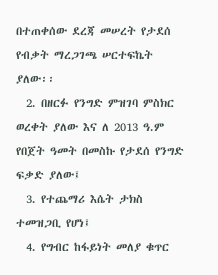በተጠቀሰው ደረጃ መሠረት የታደሰ የብቃት ማረጋገጫ ሠርተፍኬት ያለው፡፡
  2. በዘርፉ የንግድ ምዝገባ ምስክር ወረቀት ያለው እና ለ 2013 ዓ.ም የበጀት ዓመት በመስኩ የታደሰ የንግድ ፍቃድ ያለው፤
  3. የተጨማሪ እሴት ታክስ ተመዝጋቢ የሆነ፤
  4. የግብር ከፋይነት መለያ ቁጥር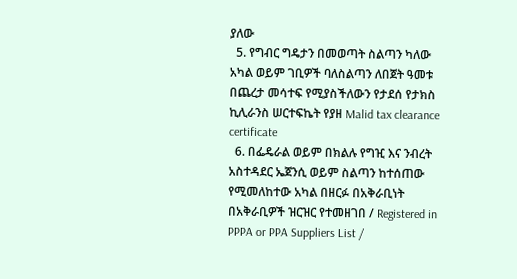ያለው
  5. የግብር ግዴታን በመወጣት ስልጣን ካለው አካል ወይም ገቢዎች ባለስልጣን ለበጀት ዓመቱ በጨረታ መሳተፍ የሚያስችለውን የታደሰ የታክስ ኪሊራንስ ሠርተፍኬት የያዘ Malid tax clearance certificate
  6. በፌዴራል ወይም በክልሉ የግዢ እና ንብረት አስተዳደር ኤጀንሲ ወይም ስልጣን ከተሰጠው የሚመለከተው አካል በዘርፉ በአቅራቢነት በአቅራቢዎች ዝርዝር የተመዘገበ / Registered in PPPA or PPA Suppliers List /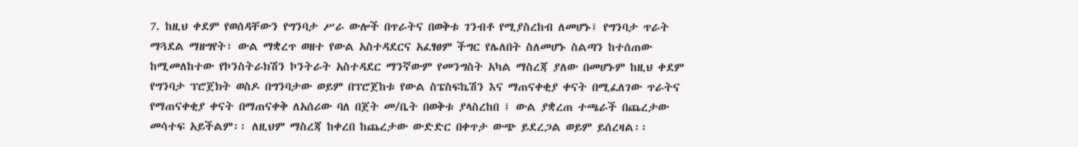7. ከዚህ ቀደም የወሰዳቸውን የግንባታ ሥራ ውሎች በጥራትና በወቅቱ ገንብቶ የሚያስረከብ ለመሆኑ፤ የግንባታ ጥራት ማጓደል ማዘግየት፣ ውል ማቋረጥ ወዘተ የውል አስተዳደርና አፈፃፀም ችግር የሌለበት ስለመሆኑ ስልጣን ከተሰጠው ከሚመለከተው የኮንስትራክሽን ኮንትራት አስተዳደር ማንኛውም የመንግስት አካል ማስረጃ ያለው በመሆኑም ከዚህ ቀደም የግንባታ ፕሮጀክት ወስዶ በግንባታው ወይም በፕሮጀከቱ የውል ስፔስፍኬሽን እና ማጠናቀቂያ ቀናት በሚፈለገው ጥራትና የማጠናቀቂያ ቀናት በማጠናቀቅ ለአሰሪው ባለ በጀት መ/ቤት በወቅቱ ያላስረከበ ፤ ውል ያቋረጠ ተጫራች በጨረታው መሳተፍ አይችልም፡፡ ለዚህም ማስረጃ ከቀረበ ከጨረታው ውድድር በቀጥታ ውጭ ይደረጋል ወይም ይሰረዛል፡፡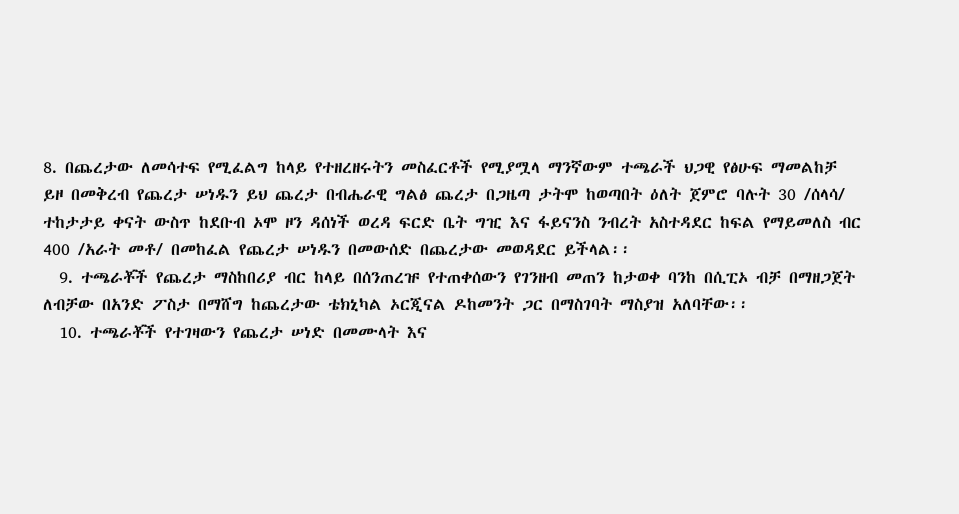8. በጨረታው ለመሳተፍ የሚፈልግ ከላይ የተዘረዘሩትን መስፈርቶች የሚያሟላ ማንኛውም ተጫራች ህጋዊ የፅሁፍ ማመልከቻ ይዞ በመቅረብ የጨረታ ሠነዱን ይህ ጨረታ በብሔራዊ ግልፅ ጨረታ በጋዜጣ ታትሞ ከወጣበት ዕለት ጀምሮ ባሉት 30 /ሰላሳ/ ተከታታይ ቀናት ውስጥ ከደቡብ ኦሞ ዞን ዳሰነች ወረዳ ፍርድ ቤት ግዢ እና ፋይናንስ ንብረት አስተዳደር ከፍል የማይመለስ ብር 400 /አራት መቶ/ በመከፈል የጨረታ ሠነዱን በመውሰድ በጨረታው መወዳደር ይችላል፡፡
  9. ተጫራቾች የጨረታ ማስከበሪያ ብር ከላይ በሰንጠረዡ የተጠቀሰውን የገንዘብ መጠን ከታወቀ ባንከ በሲፒኦ ብቻ በማዘጋጀት ለብቻው በአንድ ፖስታ በማሸግ ከጨረታው ቴክኒካል ኦርጂናል ዶከመንት ጋር በማስገባት ማስያዝ አለባቸው፡፡
  10. ተጫራቾች የተገዛውን የጨረታ ሠነድ በመሙላት እና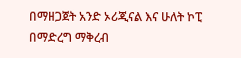በማዘጋጀት አንድ ኦሪጂናል እና ሁለት ኮፒ በማድረግ ማቅረብ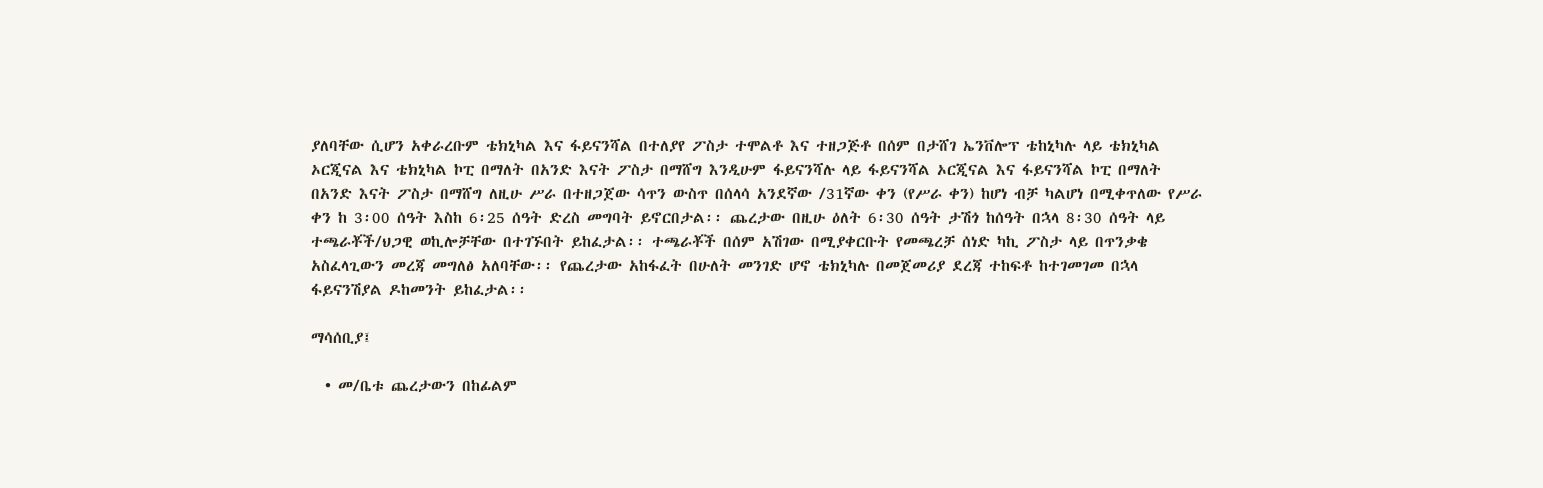ያለባቸው ሲሆን አቀራረቡም ቴክኒካል እና ፋይናንሻል በተለያየ ፖስታ ተሞልቶ እና ተዘጋጅቶ በሰም በታሸገ ኤንቨሎፕ ቴከኒካሉ ላይ ቴክኒካል ኦርጂናል እና ቴክኒካል ኮፒ በማለት በአንድ እናት ፖስታ በማሸግ እንዲሁም ፋይናንሻሉ ላይ ፋይናንሻል ኦርጂናል እና ፋይናንሻል ኮፒ በማለት በአንድ እናት ፖስታ በማሸግ ለዚሁ ሥራ በተዘጋጀው ሳጥን ውስጥ በሰላሳ አንደኛው /31ኛው ቀን (የሥራ ቀን) ከሆነ ብቻ ካልሆነ በሚቀጥለው የሥራ ቀን ከ 3፡00 ሰዓት እስከ 6፡25 ሰዓት ድረስ መግባት ይኖርበታል፡፡ ጨረታው በዚሁ ዕለት 6፡30 ሰዓት ታሽጎ ከሰዓት በኋላ 8፡30 ሰዓት ላይ ተጫራቾች/ህጋዊ ወኪሎቻቸው በተገኙበት ይከፈታል፡፡ ተጫራቾች በሰም አሽገው በሚያቀርቡት የመጫረቻ ሰነድ ካኪ ፖስታ ላይ በጥንቃቄ አስፈላጊውን መረጃ መግለፅ አለባቸው፡፡ የጨረታው አከፋፈት በሁለት መንገድ ሆኖ ቴክኒካሉ በመጀመሪያ ደረጃ ተከፍቶ ከተገመገመ በኋላ ፋይናንሽያል ዶከመንት ይከፈታል፡፡

ማሳሰቢያ፤

  • መ/ቤቱ ጨረታውን በከፊልም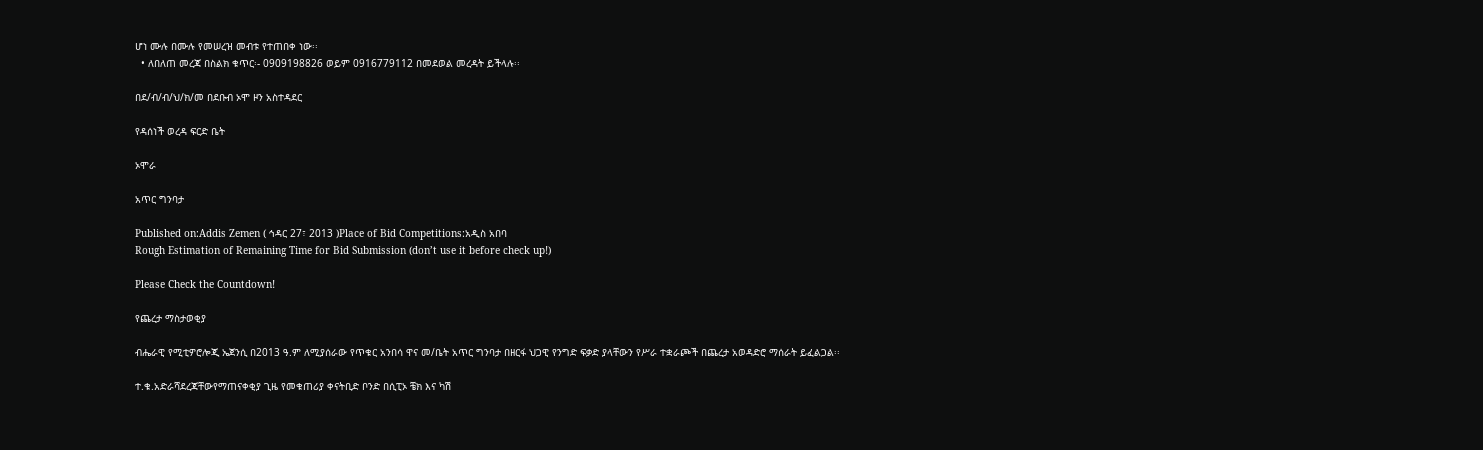ሆነ ሙሉ በሙሉ የመሠረዝ መብቱ የተጠበቀ ነው፡፡
  • ለበለጠ መረጃ በስልክ ቁጥር፡- 0909198826 ወይም 0916779112 በመደወል መረዳት ይችላሉ፡፡

በደ/ብ/ብ/ህ/ክ/መ በደቡብ ኦሞ ዞን አስተዳደር

የዳሰነች ወረዳ ፍርድ ቤት

ኦሞራ

አጥር ግንባታ

Published on:Addis Zemen ( ኅዳር 27፣ 2013 )Place of Bid Competitions:አዲስ አበባ
Rough Estimation of Remaining Time for Bid Submission (don’t use it before check up!)

Please Check the Countdown!

የጨረታ ማስታወቂያ

ብሔራዊ የሚቲዎሮሎጂ ኤጀንሲ በ2013 ዓ.ም ለሚያሰራው የጥቁር አንበሳ ዋና መ/ቤት አጥር ግንባታ በዘርፋ ህጋዊ የንግድ ፍቃድ ያላቸውን የሥራ ተቋራጮች በጨረታ አወዳድሮ ማሰራት ይፈልጋል፡፡

ተ.ቁ.አድራሻደረጃቸውየማጠናቀቂያ ጊዜ የመቁጠሪያ ቀናትቢድ ቦንድ በሲፒኦ ቼክ እና ካሽ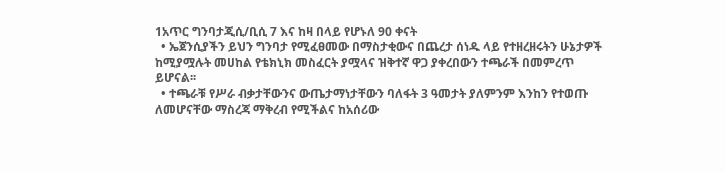1አጥር ግንባታጂሲ/ቢሲ 7 እና ከዛ በላይ የሆኑለ 90 ቀናት
  • ኤጀንሲያችን ይህን ግንባታ የሚፈፀመው በማስታቂውና በጨረታ ሰነዱ ላይ የተዘረዘሩትን ሁኔታዎች ከሚያሟሉት መሀከል የቴክኒክ መስፈርት ያሟላና ዝቅተኛ ዋጋ ያቀረበውን ተጫራች በመምረጥ ይሆናል፡፡
  • ተጫራቹ የሥራ ብቃታቸውንና ውጤታማነታቸውን ባለፋት 3 ዓመታት ያለምንም እንከን የተወጡ ለመሆናቸው ማስረጃ ማቅረብ የሚችልና ከአሰሪው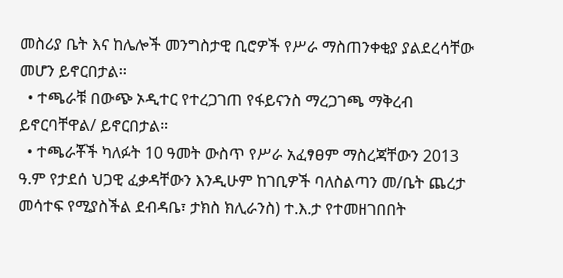መስሪያ ቤት እና ከሌሎች መንግስታዊ ቢሮዎች የሥራ ማስጠንቀቂያ ያልደረሳቸው መሆን ይኖርበታል፡፡
  • ተጫራቹ በውጭ ኦዲተር የተረጋገጠ የፋይናንስ ማረጋገጫ ማቅረብ ይኖርባቸዋል/ ይኖርበታል።
  • ተጫራቾች ካለፉት 10 ዓመት ውስጥ የሥራ አፈፃፀም ማስረጃቸውን 2013 ዓ.ም የታደሰ ህጋዊ ፈቃዳቸውን እንዲሁም ከገቢዎች ባለስልጣን መ/ቤት ጨረታ መሳተፍ የሚያስችል ደብዳቤ፣ ታክስ ክሊራንስ) ተ.እ.ታ የተመዘገበበት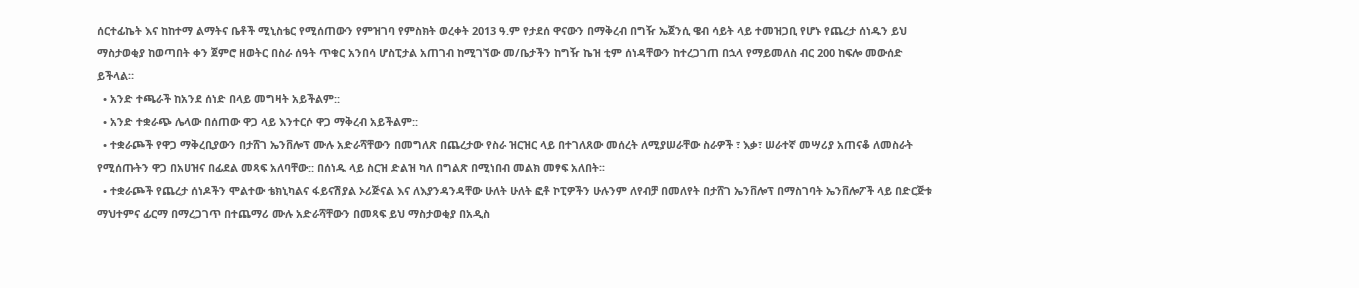ሰርተፊኬት እና ከከተማ ልማትና ቤቶች ሚኒስቴር የሚሰጠውን የምዝገባ የምስክት ወረቀት 2013 ዓ.ም የታደሰ ዋናውን በማቅረብ በግዥ ኤጀንሲ ዌብ ሳይት ላይ ተመዝጋቢ የሆኑ የጨረታ ሰነዱን ይህ ማስታወቂያ ከወጣበት ቀን ጀምሮ ዘወትር በስራ ሰዓት ጥቁር አንበሳ ሆስፒታል አጠገብ ከሚገኘው መ/ቤታችን ከግዥ ኬዝ ቲም ሰነዳቸውን ከተረጋገጠ በኋላ የማይመለስ ብር 200 ከፍሎ መውሰድ ይችላል።
  • አንድ ተጫራች ከአንደ ሰነድ በላይ መግዛት አይችልም::
  • አንድ ተቋራጭ ሌላው በሰጠው ዋጋ ላይ እንተርሶ ዋጋ ማቅረብ አይችልም::
  • ተቋራጮች የዋጋ ማቅረቢያውን በታሸገ ኤንቨሎፕ ሙሉ አድራሻቸውን በመግለጽ በጨረታው የስራ ዝርዝር ላይ በተገለጸው መሰረት ለሚያሠራቸው ስራዎች ፣ እቃ፣ ሠራተኛ መሣሪያ አጠናቆ ለመስራት የሚሰጡትን ዋጋ በአሀዝና በፊደል መጻፍ አለባቸው:: በሰነዱ ላይ ስርዝ ድልዝ ካለ በግልጽ በሚነበብ መልክ መፃፍ አለበት፡፡
  • ተቋራጮች የጨረታ ሰነዶችን ሞልተው ቴክኒካልና ፋይናሽያል ኦሪጅናል እና ለእያንዳንዳቸው ሁለት ሁለት ፎቶ ኮፒዎችን ሁሉንም ለየብቻ በመለየት በታሸገ ኤንቨሎፕ በማስገባት ኤንቨሎፖች ላይ በድርጅቱ ማህተምና ፊርማ በማረጋገጥ በተጨማሪ ሙሉ አድራሻቸውን በመጻፍ ይህ ማስታወቂያ በአዲስ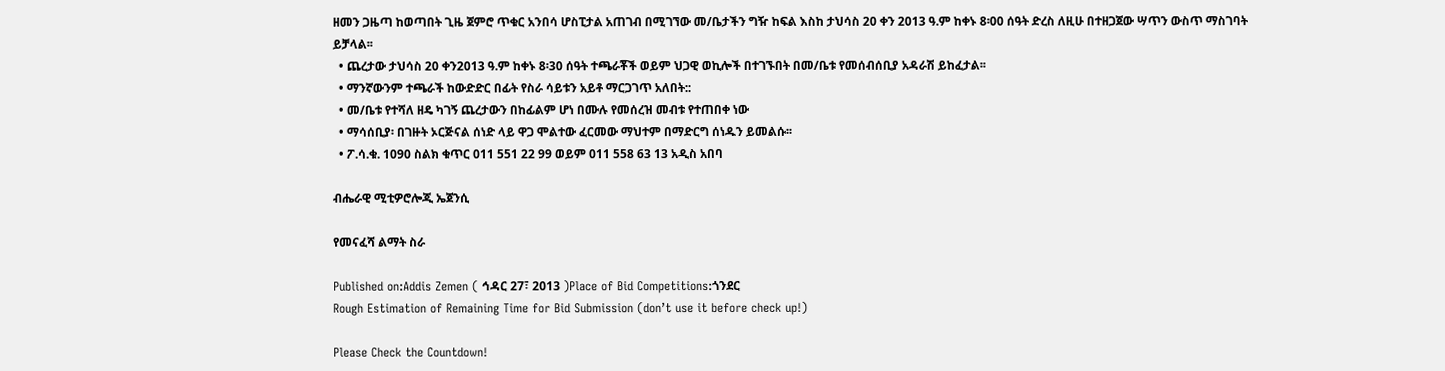ዘመን ጋዜጣ ከወጣበት ጊዜ ጀምሮ ጥቁር አንበሳ ሆስፒታል አጠገብ በሚገኘው መ/ቤታችን ግዥ ከፍል እስከ ታህሳስ 20 ቀን 2013 ዓ.ም ከቀኑ 8፡00 ሰዓት ድረስ ለዚሁ በተዘጋጀው ሣጥን ውስጥ ማስገባት ይቻላል፡፡
  • ጨረታው ታህሳስ 20 ቀን2013 ዓ.ም ከቀኑ 8፡30 ሰዓት ተጫራቾች ወይም ህጋዊ ወኪሎች በተገኙበት በመ/ቤቱ የመሰብሰቢያ አዳራሽ ይከፈታል፡፡
  • ማንኛውንም ተጫራች ከውድድር በፊት የስራ ሳይቱን አይቶ ማርጋገጥ አለበት::
  • መ/ቤቱ የተሻለ ዘዴ ካገኝ ጨረታውን በከፊልም ሆነ በሙሉ የመሰረዝ መብቱ የተጠበቀ ነው
  • ማሳሰቢያ፡ በገዙት ኦርጅናል ሰነድ ላይ ዋጋ ሞልተው ፈርመው ማህተም በማድርግ ሰነዱን ይመልሱ፡፡
  • ፖ.ሳ.ቁ. 1090 ስልክ ቁጥር 011 551 22 99 ወይም 011 558 63 13 አዲስ አበባ

ብሔራዊ ሚቲዎሮሎጂ ኤጀንሲ

የመናፈሻ ልማት ስራ

Published on:Addis Zemen ( ኅዳር 27፣ 2013 )Place of Bid Competitions:ጎንደር
Rough Estimation of Remaining Time for Bid Submission (don’t use it before check up!)

Please Check the Countdown!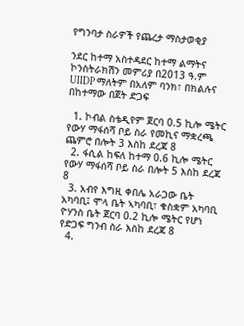የግንባታ ስራዎች የጨረታ ማስታወቂያ

ንደር ከተማ አስተዳደር ከተማ ልማትና ኮንስትራክሽን መምሪያ በ2013 ዓ.ም UIIDP ማለትም በአለም ባንክ፣ በክልሉና በከተማው በጀት ድጋፍ

  1. ኮብል ስቴዲየም ጀርባ 0.5 ኪሎ ሜትር የውሃ ማፋሰሻ ቦይ ስራ የመኪና ማቋረጫ ጨምሮ በሎት 3 እስከ ደረጃ 8
  2. ፋሲል ከፍለ ከተማ 0.6 ኪሎ ሜትር የውሃ ማፋሰሻ ቦይ ስራ በሎት 5 እስከ ደረጃ 8
  3. አብየ እግዚ ቀበሌ አራጋው ቤት አካባቢ፤ ሞላ ቤት ኣካባቢ፣ ቁስቋም አካባቢ ዮሃንስ ቤት ጀርባ 0.2 ኪሎ ሜትር የሆነ የድጋፍ ግንብ ስራ እስከ ደረጃ 8
  4.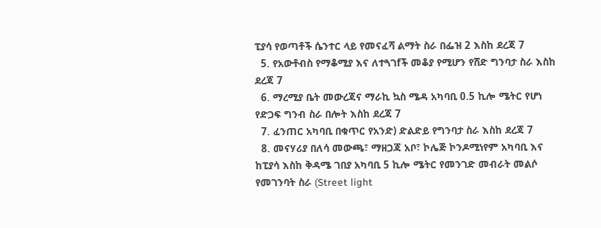ፒያሳ የወጣቶች ሴንተር ላይ የመናፈሻ ልማት ስራ በፌዝ 2 እስከ ደረጃ 7
  5. የአውቶብስ የማቆሚያ እና ለተጓገfች መቆያ የሚሆን የሸድ ግንባታ ስራ እስከ ደረጃ 7
  6. ማረሚያ ቤት መውረጃና ማራኪ ኳስ ሜዳ አካባቢ 0.5 ኪሎ ሜትር የሆነ የድጋፍ ግንብ ስራ በሎት እስከ ደረጃ 7
  7. ፈንጠር አካባቢ በቁጥር የአንድ) ድልድይ የግንባታ ስራ እስከ ደረጃ 7
  8. መናሃሪያ በለሳ መውጫ፣ ማዘጋጃ አቦ፣ ኮሌጅ ኮንዶሚነየም አካባቢ እና ከፒያሳ እስከ ቅዳሜ ገበያ አካባቢ 5 ኪሎ ሜትር የመንገድ መብራት መልሶ የመገንባት ስራ (Street light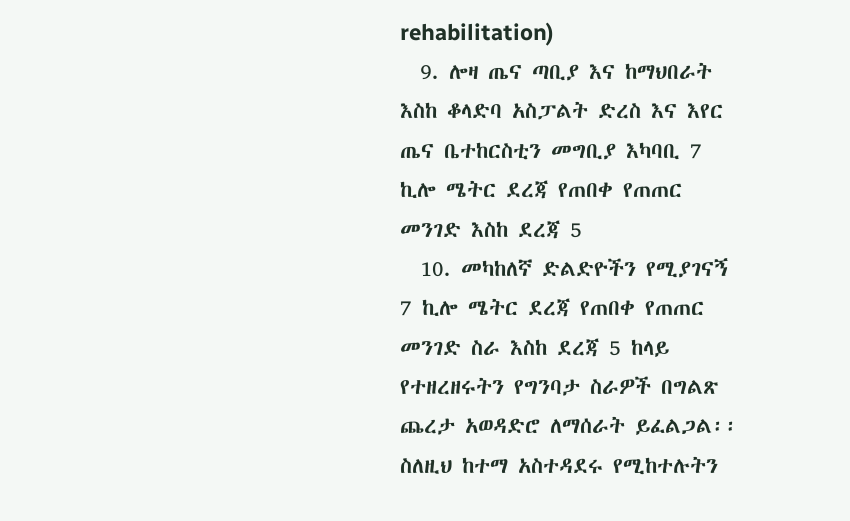rehabilitation)
  9. ሎዛ ጤና ጣቢያ እና ከማህበራት እስከ ቆላድባ አስፓልት ድረስ እና እየር ጤና ቤተከርስቲን መግቢያ እካባቢ 7 ኪሎ ሜትር ደረጃ የጠበቀ የጠጠር መንገድ እስከ ደረጃ 5
  10. መካከለኛ ድልድዮችን የሚያገናኝ 7 ኪሎ ሜትር ደረጃ የጠበቀ የጠጠር መንገድ ስራ እስከ ደረጃ 5 ከላይ የተዘረዘሩትን የግንባታ ስራዎች በግልጽ ጨረታ አወዳድሮ ለማሰራት ይፈልጋል፡፡ ስለዚህ ከተማ አስተዳደሩ የሚከተሉትን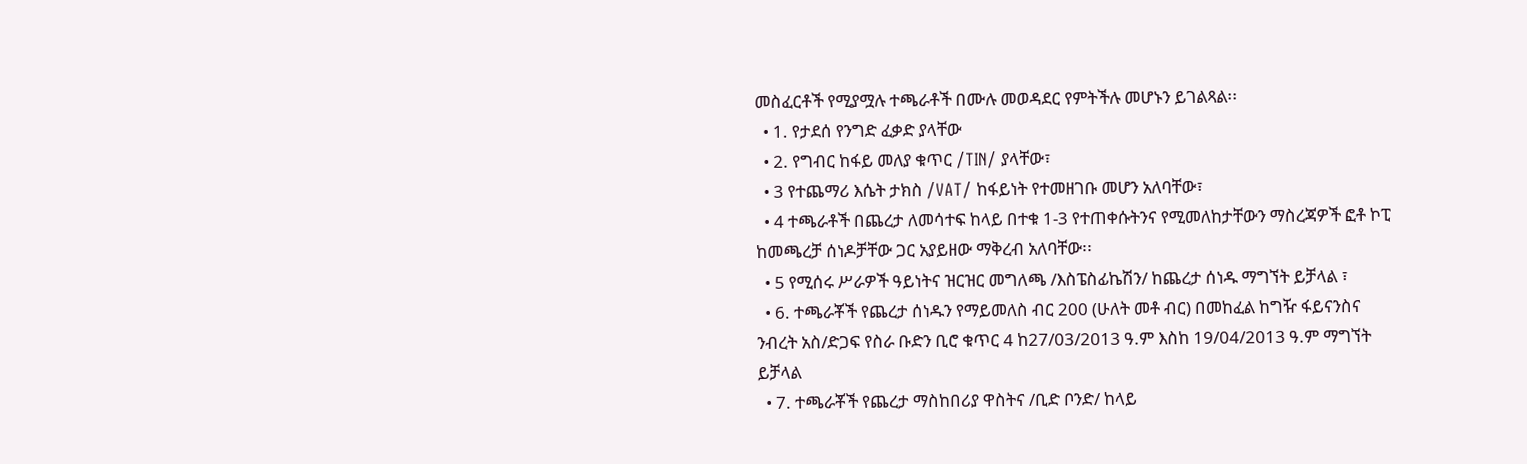መስፈርቶች የሚያሟሉ ተጫራቶች በሙሉ መወዳደር የምትችሉ መሆኑን ይገልጻል፡፡
  • 1. የታደሰ የንግድ ፈቃድ ያላቸው
  • 2. የግብር ከፋይ መለያ ቁጥር /TIN/ ያላቸው፣
  • 3 የተጨማሪ እሴት ታክስ /VAT/ ከፋይነት የተመዘገቡ መሆን አለባቸው፣
  • 4 ተጫራቶች በጨረታ ለመሳተፍ ከላይ በተቁ 1-3 የተጠቀሱትንና የሚመለከታቸውን ማስረጃዎች ፎቶ ኮፒ ከመጫረቻ ሰነዶቻቸው ጋር አያይዘው ማቅረብ አለባቸው፡፡
  • 5 የሚሰሩ ሥራዎች ዓይነትና ዝርዝር መግለጫ /እስፔስፊኬሽን/ ከጨረታ ሰነዱ ማግኘት ይቻላል ፣
  • 6. ተጫራቾች የጨረታ ሰነዱን የማይመለስ ብር 200 (ሁለት መቶ ብር) በመከፈል ከግዥ ፋይናንስና ንብረት አስ/ድጋፍ የስራ ቡድን ቢሮ ቁጥር 4 ከ27/03/2013 ዓ.ም እስከ 19/04/2013 ዓ.ም ማግኘት ይቻላል
  • 7. ተጫራቾች የጨረታ ማስከበሪያ ዋስትና /ቢድ ቦንድ/ ከላይ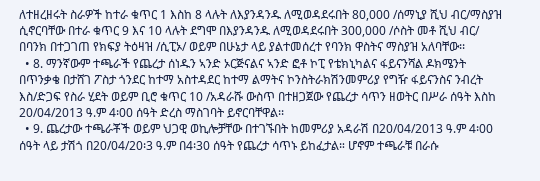ለተዘረዘሩት ስራዎች ከተራ ቁጥር 1 እስከ 8 ላሉት ለእያንዳንዱ ለሚወዳደሩበት 80,000 /ሰማኒያ ሺህ ብር/ማስያዝ ሲኖርባቸው በተራ ቁጥር 9 እና 10 ላሉት ደግሞ በእያንዳንዱ ለሚወዳደሩበት 300,000 /ሶስት መቶ ሺህ ብር/ በባንክ በተጋገጠ የክፍያ ትዕዛዝ /ሲፒኦ/ ወይም በሁኔታ ላይ ያልተመሰረተ የባንክ ዋስትና ማስያዝ አለባቸው፡፡
  • 8. ማንኛውም ተጫራች የጨረታ ሰነዱን ኣንድ ኦርጅናልና ኣንድ ፎቶ ኮፒ የቴክኒካልና ፋይናንሻል ዶክሜንት በጥንቃቄ በታሸገ ፖስታ ጎንደር ከተማ አስተዳደር ከተማ ልማትና ኮንስትራክሽንመምሪያ የግዥ ፋይናንስና ንብረት እስ/ድጋፍ የስራ ሂደት ወይም ቢሮ ቁጥር 10 /አዳራሹ ውስጥ በተዘጋጀው የጨረታ ሳጥን ዘወትር በሥራ ሰዓት እስከ 20/04/2013 ዓ.ም 4፡00 ሰዓት ድረስ ማስገባት ይኖርባቸዋል፡፡
  • 9. ጨረታው ተጫራቾች ወይም ህጋዊ ወኪሎቻቸው በተገኙበት ከመምሪያ አዳራሽ በ20/04/2013 ዓ.ም 4፡00 ሰዓት ላይ ታሽጎ በ20/04/20፡3 ዓ.ም በ4፡30 ሰዓት የጨረታ ሳጥኑ ይከፈታል። ሆኖም ተጫራቹ በራሱ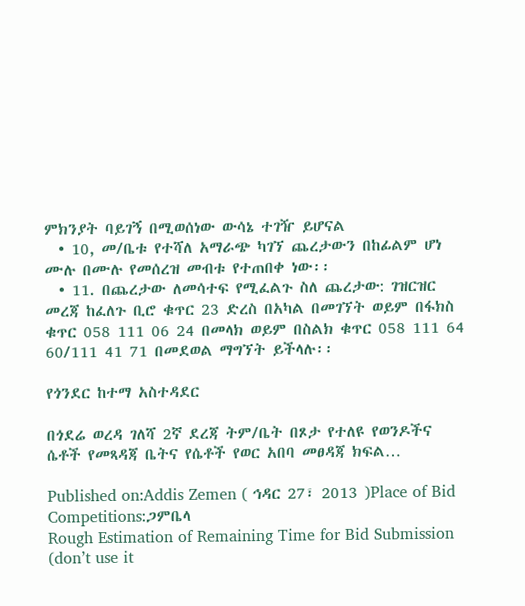ምክንያት ባይገኝ በሚወሰነው ውሳኔ ተገዥ ይሆናል
  • 10, መ/ቤቱ የተሻለ አማራጭ ካገኘ ጨረታውን በከፊልም ሆነ ሙሉ በሙሉ የመሰረዝ መብቱ የተጠበቀ ነው፡፡
  • 11. በጨረታው ለመሳተፍ የሚፈልጉ ስለ ጨረታው: ገዝርዝር መረጃ ከፈለጉ ቢሮ ቁጥር 23 ድረስ በአካል በመገኘት ወይም በፋክስ ቁጥር 058 111 06 24 በመላክ ወይም በስልክ ቁጥር 058 111 64 60/111 41 71 በመደወል ማግኘት ይችላሉ፡፡

የጎንደር ከተማ አስተዳደር

በጎደሬ ወረዳ ገለሻ 2ኛ ደረጃ ትም/ቤት በጾታ የተለዩ የወንዶችና ሴቶች የመጻዳጃ ቤትና የሴቶች የወር አበባ መፀዳጃ ክፍል…

Published on:Addis Zemen ( ኅዳር 27፣ 2013 )Place of Bid Competitions:ጋምቤላ
Rough Estimation of Remaining Time for Bid Submission (don’t use it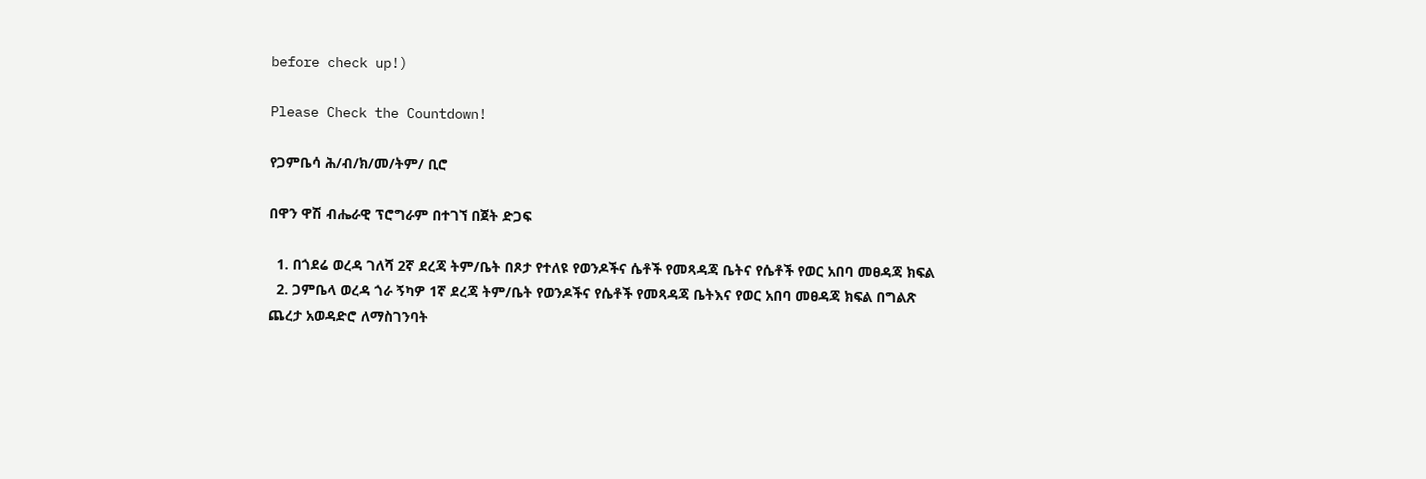before check up!)

Please Check the Countdown!

የጋምቤሳ ሕ/ብ/ክ/መ/ትም/ ቢሮ

በዋን ዋሽ ብሔራዊ ፕሮግራም በተገኘ በጀት ድጋፍ

  1. በጎደሬ ወረዳ ገለሻ 2ኛ ደረጃ ትም/ቤት በጾታ የተለዩ የወንዶችና ሴቶች የመጻዳጃ ቤትና የሴቶች የወር አበባ መፀዳጃ ክፍል
  2. ጋምቤላ ወረዳ ጎራ ኝካዎ 1ኛ ደረጃ ትም/ቤት የወንዶችና የሴቶች የመጻዳጃ ቤትእና የወር አበባ መፀዳጃ ክፍል በግልጽ ጨረታ አወዳድሮ ለማስገንባት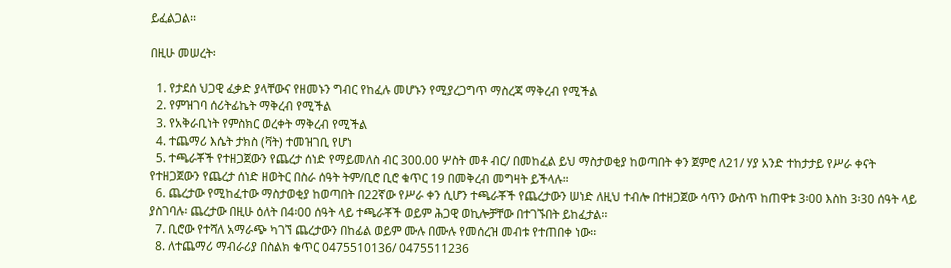ይፈልጋል፡፡

በዚሁ መሠረት፡

  1. የታደሰ ህጋዊ ፈቃድ ያላቸውና የዘመኑን ግብር የከፈሉ መሆኑን የሚያረጋግጥ ማስረጃ ማቅረብ የሚችል
  2. የምዝገባ ሰሪትፊኬት ማቅረብ የሚችል
  3. የአቅራቢነት የምስክር ወረቀት ማቅረብ የሚችል
  4. ተጨማሪ እሴት ታክስ (ቫት) ተመዝገቢ የሆነ
  5. ተጫራቾች የተዘጋጀውን የጨረታ ሰነድ የማይመለስ ብር 300.00 ሦስት መቶ ብር/ በመከፈል ይህ ማስታወቂያ ከወጣበት ቀን ጀምሮ ለ21/ ሃያ አንድ ተከታታይ የሥራ ቀናት የተዘጋጀውን የጨረታ ሰነድ ዘወትር በስራ ሰዓት ትም/ቢሮ ቢሮ ቁጥር 19 በመቅረብ መግዛት ይችላሉ።
  6. ጨረታው የሚከፈተው ማስታወቂያ ከወጣበት በ22ኛው የሥራ ቀን ሲሆን ተጫራቾች የጨረታውን ሠነድ ለዚህ ተብሎ በተዘጋጀው ሳጥን ውስጥ ከጠዋቱ 3፡00 እስከ 3፡30 ሰዓት ላይ ያስገባሉ፡ ጨረታው በዚሁ ዕለት በ4፡00 ሰዓት ላይ ተጫራቾች ወይም ሕጋዊ ወኪሎቻቸው በተገኙበት ይከፈታል፡፡
  7. ቢሮው የተሻለ አማራጭ ካገኘ ጨረታውን በከፊል ወይም ሙሉ በሙሉ የመሰረዝ መብቱ የተጠበቀ ነው፡፡
  8. ለተጨማሪ ማብራሪያ በስልክ ቁጥር 0475510136/ 0475511236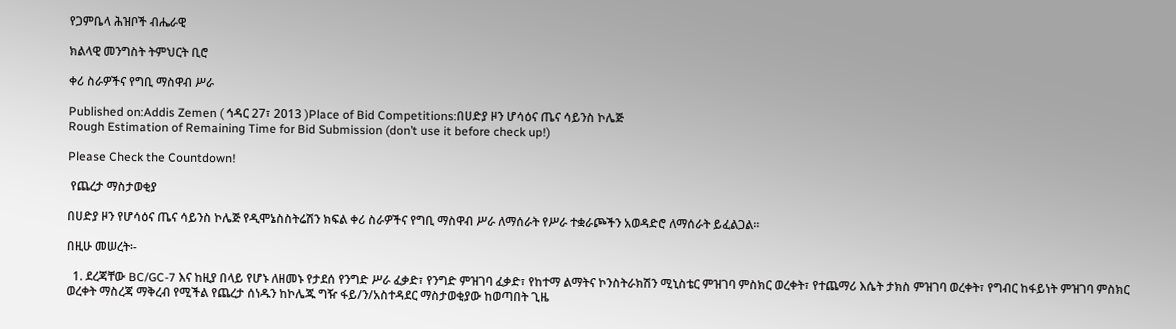የጋምቤላ ሕዝቦች ብሔራዊ

ክልላዊ መንግስት ትምህርት ቢሮ

ቀሪ ስራዎችና የግቢ ማስዋብ ሥራ

Published on:Addis Zemen ( ኅዳር 27፣ 2013 )Place of Bid Competitions:በሀድያ ዞን ሆሳዕና ጤና ሳይንስ ኮሌጅ
Rough Estimation of Remaining Time for Bid Submission (don’t use it before check up!)

Please Check the Countdown!

 የጨረታ ማስታወቂያ

በሀድያ ዞን የሆሳዕና ጤና ሳይንስ ኮሌጅ የዲሞኔስስትሬሽን ክፍል ቀሪ ስራዎችና የግቢ ማስዋብ ሥራ ለማሰራት የሥራ ተቋራጮችን አወዳድሮ ለማሰራት ይፈልጋል፡፡

በዚሁ መሠረት፡-

  1. ደረጃቸው BC/GC-7 እና ከዚያ በላይ የሆኑ ለዘመኑ የታደሰ የንግድ ሥራ ፈቃድ፣ የንግድ ምዝገባ ፈቃድ፣ የከተማ ልማትና ኮንስትራክሽን ሚኒስቴር ምዝገባ ምስክር ወረቀት፣ የተጨማሪ እሴት ታክስ ምዝገባ ወረቀት፣ የግብር ከፋይነት ምዝገባ ምስክር ወረቀት ማስረጃ ማቅረብ የሚችል የጨረታ ሰነዱን ከኮሌጁ ግዥ ፋይ/ን/አስተዳደር ማስታወቂያው ከወጣበት ጊዜ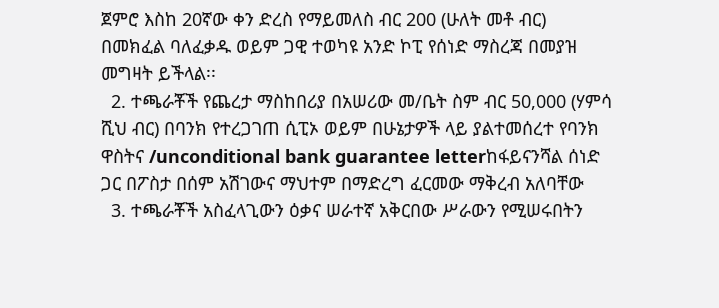ጀምሮ እስከ 20ኛው ቀን ድረስ የማይመለስ ብር 200 (ሁለት መቶ ብር) በመክፈል ባለፈቃዱ ወይም ጋዊ ተወካዩ አንድ ኮፒ የሰነድ ማስረጃ በመያዝ መግዛት ይችላል፡፡
  2. ተጫራቾች የጨረታ ማስከበሪያ በአሠሪው መ/ቤት ስም ብር 50,000 (ሃምሳ ሺህ ብር) በባንክ የተረጋገጠ ሲፒኦ ወይም በሁኔታዎች ላይ ያልተመሰረተ የባንክ ዋስትና /unconditional bank guarantee letterከፋይናንሻል ሰነድ ጋር በፖስታ በሰም አሽገውና ማህተም በማድረግ ፈርመው ማቅረብ አለባቸው
  3. ተጫራቾች አስፈላጊውን ዕቃና ሠራተኛ አቅርበው ሥራውን የሚሠሩበትን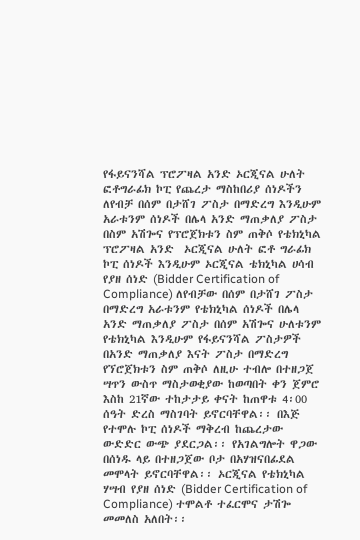የፋይናንሻል ፕሮፖዛል አንድ ኦርጂናል ሁለት ፎቶግራፊክ ኮፒ የጨረታ ማስከበሪያ ሰነዶችን ለየብቻ በሰም በታሸገ ፖስታ በማድረግ እንዲሁም አራቱንም ሰነዶች በሌላ አንድ ማጠቃለያ ፖስታ በስም አሽጐና የፕሮጀክቱን ስም ጠቅሶ የቴክኒካል ፕሮፖዛል አንድ  ኦርጂናል ሁለት ፎቶ ግራፊክ ኮፒ ሰነዶች እንዲሁም ኦርጂናል ቴክኒካል ሀሳብ የያዘ ሰነድ (Bidder Certification of Compliance) ለየብቻው በሰም በታሸገ ፖስታ በማድረግ አራቱንም የቴክኒካል ሰነዶች በሌላ አንድ ማጠቃለያ ፖስታ በሰም አሽጐና ሁለቱንም የቴክኒካል እንዲሁም የፋይናንሻል ፖስታዎች በአንድ ማጠቃለያ እናት ፖስታ በማድረግ የኘሮጀክቱን ስም ጠቅሶ ለዚሁ ተብሎ በተዘጋጀ ሣጥን ውስጥ ማስታወቂያው ከወጣበት ቀን ጀምሮ እስከ 21ኛው ተከታታይ ቀናት ከጠዋቱ 4፡00 ሰዓት ድረስ ማስገባት ይኖርባቸዋል፡፡ በእጅ የተሞሉ ኮፒ ሰነዶች ማቅረብ ከጨረታው ውድድር ውጭ ያደርጋል፡፡ የአገልግሎት ዋጋው በሰነዱ ላይ በተዘጋጀው ቦታ በአሃዝናበፊደል መሞላት ይኖርባቸዋል፡፡ ኦርጂናል የቴክኒካል ሃሣብ የያዘ ሰነድ (Bidder Certification of Compliance) ተሞልቶ ተፈርሞና ታሽጐ መመለስ አለበት፡፡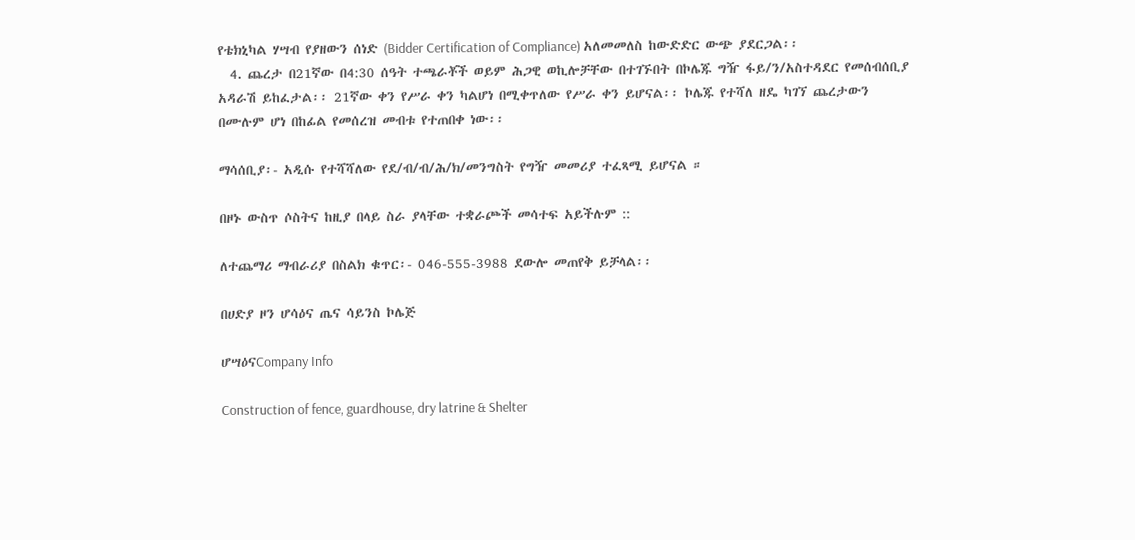የቴክኒካል ሃሣብ የያዘውን ሰነድ (Bidder Certification of Compliance) አለመመለስ ከውድድር ውጭ ያደርጋል፡፡
  4. ጨረታ በ21ኛው በ4:30 ሰዓት ተጫራቾች ወይም ሕጋዊ ወኪሎቻቸው በተገኙበት በኮሌጁ ግዥ ፋይ/ን/አስተዳደር የመሰብሰቢያ አዳራሽ ይከፈታል፡፡ 21ኛው ቀን የሥራ ቀን ካልሆነ በሚቀጥለው የሥራ ቀን ይሆናል፡፡ ኮሌጁ የተሻለ ዘዴ ካገኘ ጨረታውን በሙሉም ሆነ በከፊል የመሰረዝ መብቱ የተጠበቀ ነው፡፡

ማሳሰቢያ፡- አዲሱ የተሻሻለው የደ/ብ/ብ/ሕ/ክ/መንግስት የግዥ መመሪያ ተፈጻሚ ይሆናል ።

በዞኑ ውስጥ ሶስትና ከዚያ በላይ ስራ ያላቸው ተቋራጮች መሳተፍ አይችሉም ::

ለተጨማሪ ማብራሪያ በስልክ ቁጥር፡- 046-555-3988 ደውሎ መጠየቅ ይቻላል፡፡

በሀድያ ዞን ሆሳዕና ጤና ሳይንስ ኮሌጅ

ሆሣዕናCompany Info

Construction of fence, guardhouse, dry latrine & Shelter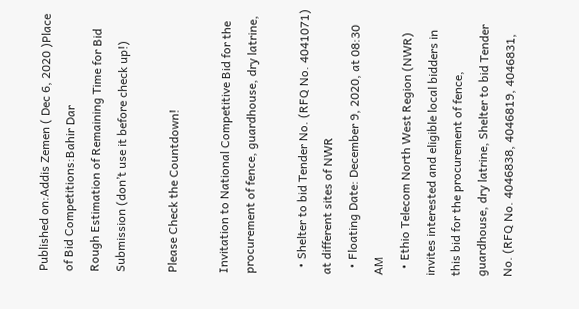Published on:Addis Zemen ( Dec 6, 2020 )Place of Bid Competitions:Bahir Dar
Rough Estimation of Remaining Time for Bid Submission (don’t use it before check up!)

Please Check the Countdown!

Invitation to National Competitive Bid for the procurement of fence, guardhouse, dry latrine,

  • Shelter to bid Tender No. (RFQ No. 4041071) at different sites of NWR
  • Floating Date: December 9, 2020, at 08:30 AM
  • Ethio Telecom North West Region (NWR) invites interested and eligible local bidders in this bid for the procurement of fence, guardhouse, dry latrine, Shelter to bid Tender No. (RFQ No. 4046838, 4046819, 4046831,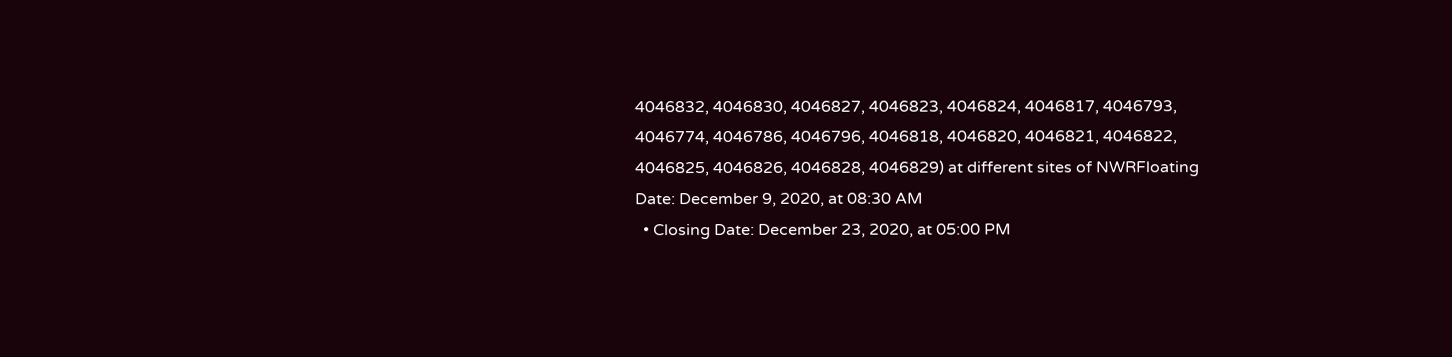4046832, 4046830, 4046827, 4046823, 4046824, 4046817, 4046793, 4046774, 4046786, 4046796, 4046818, 4046820, 4046821, 4046822, 4046825, 4046826, 4046828, 4046829) at different sites of NWRFloating Date: December 9, 2020, at 08:30 AM
  • Closing Date: December 23, 2020, at 05:00 PM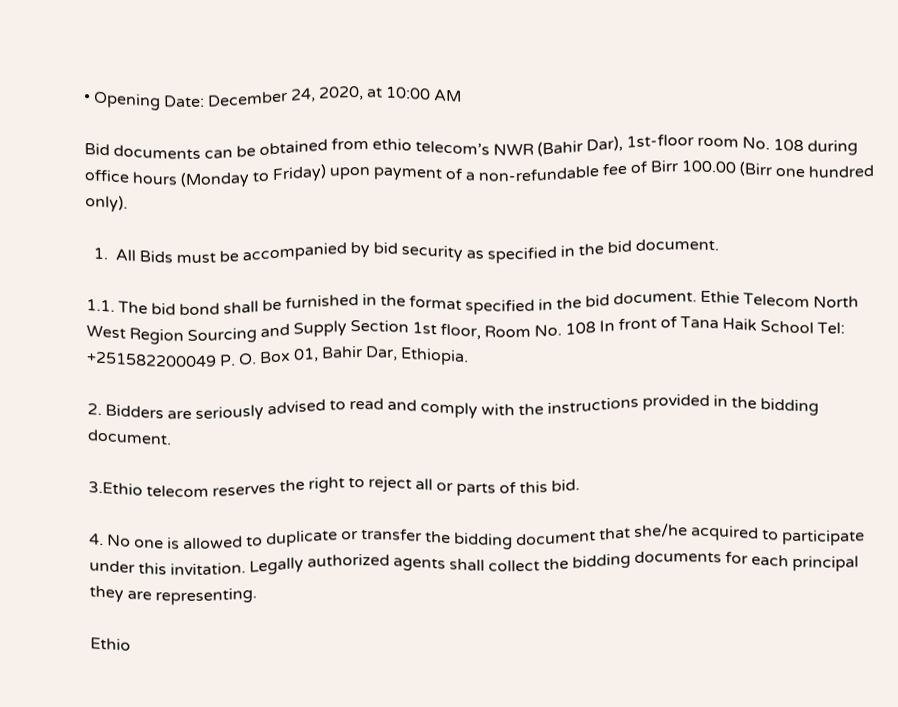• Opening Date: December 24, 2020, at 10:00 AM

Bid documents can be obtained from ethio telecom’s NWR (Bahir Dar), 1st-floor room No. 108 during office hours (Monday to Friday) upon payment of a non-refundable fee of Birr 100.00 (Birr one hundred only).

  1.  All Bids must be accompanied by bid security as specified in the bid document.

1.1. The bid bond shall be furnished in the format specified in the bid document. Ethie Telecom North West Region Sourcing and Supply Section 1st floor, Room No. 108 In front of Tana Haik School Tel: +251582200049 P. O. Box 01, Bahir Dar, Ethiopia.

2. Bidders are seriously advised to read and comply with the instructions provided in the bidding document.

3.Ethio telecom reserves the right to reject all or parts of this bid.

4. No one is allowed to duplicate or transfer the bidding document that she/he acquired to participate under this invitation. Legally authorized agents shall collect the bidding documents for each principal they are representing.

Ethio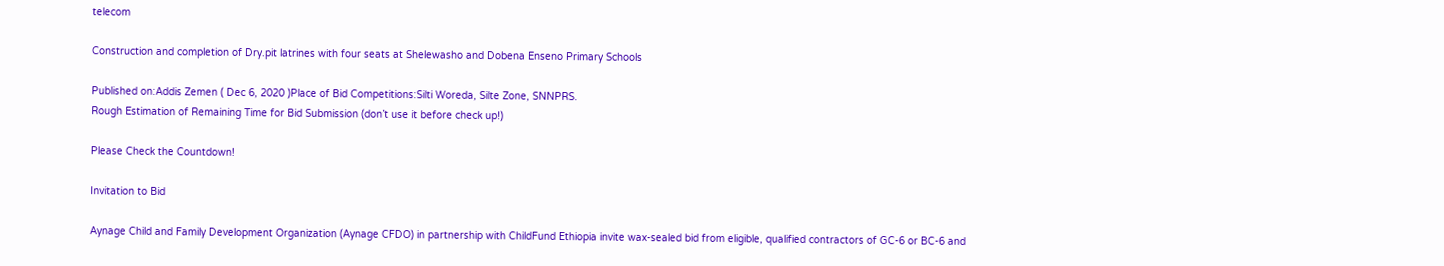telecom

Construction and completion of Dry.pit latrines with four seats at Shelewasho and Dobena Enseno Primary Schools

Published on:Addis Zemen ( Dec 6, 2020 )Place of Bid Competitions:Silti Woreda, Silte Zone, SNNPRS.
Rough Estimation of Remaining Time for Bid Submission (don’t use it before check up!)

Please Check the Countdown!

Invitation to Bid

Aynage Child and Family Development Organization (Aynage CFDO) in partnership with ChildFund Ethiopia invite wax-sealed bid from eligible, qualified contractors of GC-6 or BC-6 and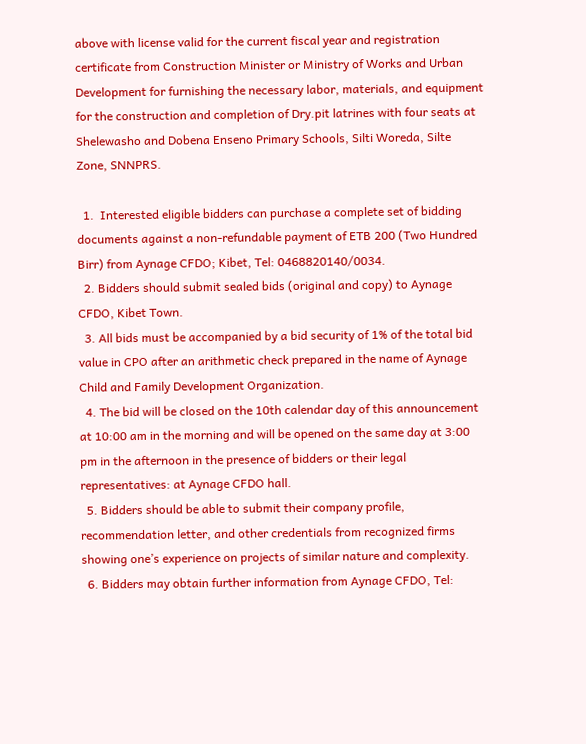above with license valid for the current fiscal year and registration certificate from Construction Minister or Ministry of Works and Urban Development for furnishing the necessary labor, materials, and equipment for the construction and completion of Dry.pit latrines with four seats at Shelewasho and Dobena Enseno Primary Schools, Silti Woreda, Silte Zone, SNNPRS.

  1.  Interested eligible bidders can purchase a complete set of bidding documents against a non-refundable payment of ETB 200 (Two Hundred Birr) from Aynage CFDO; Kibet, Tel: 0468820140/0034.
  2. Bidders should submit sealed bids (original and copy) to Aynage CFDO, Kibet Town.
  3. All bids must be accompanied by a bid security of 1% of the total bid value in CPO after an arithmetic check prepared in the name of Aynage Child and Family Development Organization.
  4. The bid will be closed on the 10th calendar day of this announcement at 10:00 am in the morning and will be opened on the same day at 3:00 pm in the afternoon in the presence of bidders or their legal representatives: at Aynage CFDO hall.
  5. Bidders should be able to submit their company profile, recommendation letter, and other credentials from recognized firms showing one’s experience on projects of similar nature and complexity.
  6. Bidders may obtain further information from Aynage CFDO, Tel: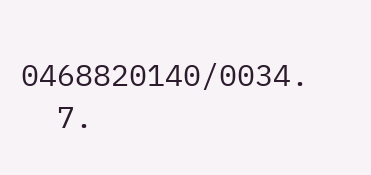0468820140/0034.
  7.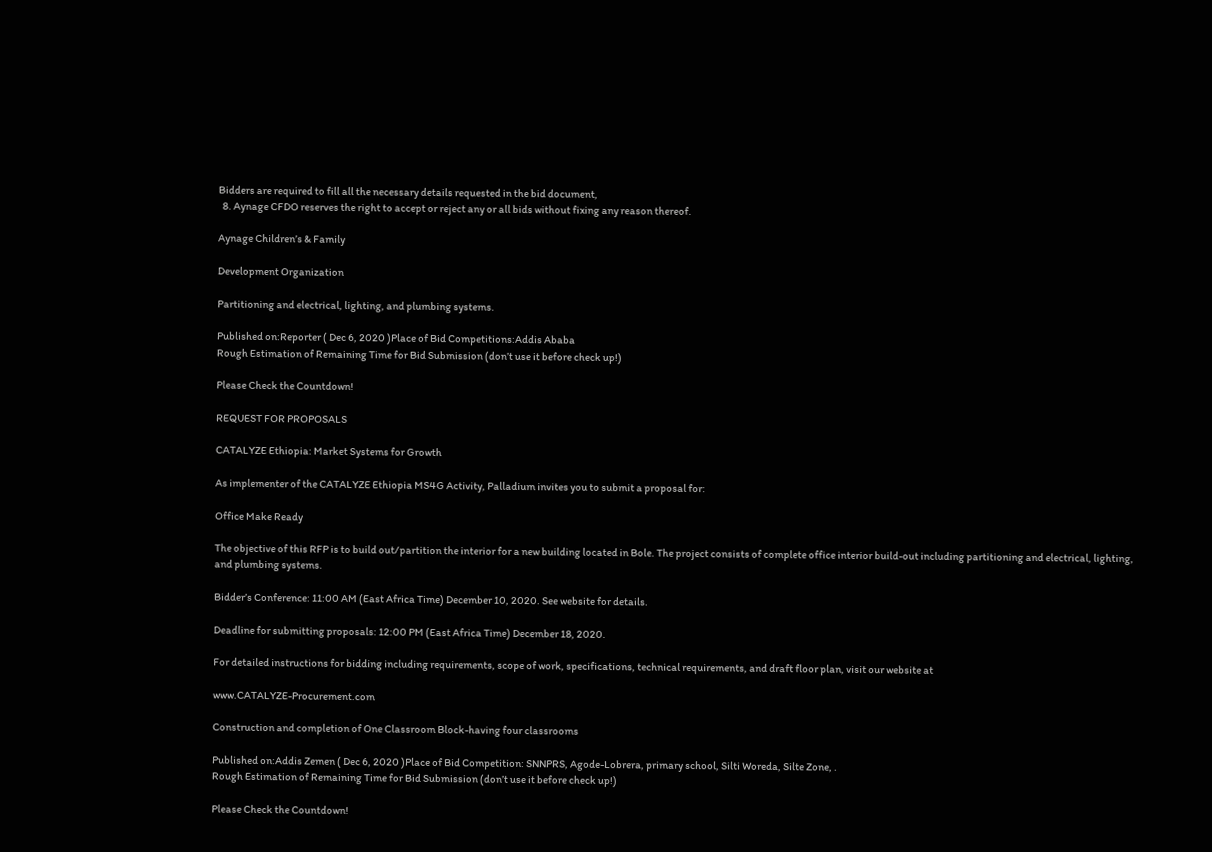Bidders are required to fill all the necessary details requested in the bid document,
  8. Aynage CFDO reserves the right to accept or reject any or all bids without fixing any reason thereof.

Aynage Children’s & Family

Development Organization

Partitioning and electrical, lighting, and plumbing systems.

Published on:Reporter ( Dec 6, 2020 )Place of Bid Competitions:Addis Ababa
Rough Estimation of Remaining Time for Bid Submission (don’t use it before check up!)

Please Check the Countdown!

REQUEST FOR PROPOSALS

CATALYZE Ethiopia: Market Systems for Growth

As implementer of the CATALYZE Ethiopia MS4G Activity, Palladium invites you to submit a proposal for:

Office Make Ready

The objective of this RFP is to build out/partition the interior for a new building located in Bole. The project consists of complete office interior build-out including partitioning and electrical, lighting, and plumbing systems.

Bidder’s Conference: 11:00 AM (East Africa Time) December 10, 2020. See website for details.

Deadline for submitting proposals: 12:00 PM (East Africa Time) December 18, 2020.

For detailed instructions for bidding including requirements, scope of work, specifications, technical requirements, and draft floor plan, visit our website at

www.CATALYZE-Procurement.com

Construction and completion of One Classroom Block-having four classrooms

Published on:Addis Zemen ( Dec 6, 2020 )Place of Bid Competition: SNNPRS, Agode-Lobrera, primary school, Silti Woreda, Silte Zone, .
Rough Estimation of Remaining Time for Bid Submission (don’t use it before check up!)

Please Check the Countdown!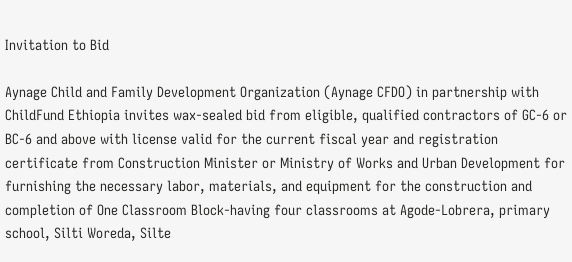Invitation to Bid

Aynage Child and Family Development Organization (Aynage CFDO) in partnership with ChildFund Ethiopia invites wax-sealed bid from eligible, qualified contractors of GC-6 or BC-6 and above with license valid for the current fiscal year and registration certificate from Construction Minister or Ministry of Works and Urban Development for furnishing the necessary labor, materials, and equipment for the construction and completion of One Classroom Block-having four classrooms at Agode-Lobrera, primary school, Silti Woreda, Silte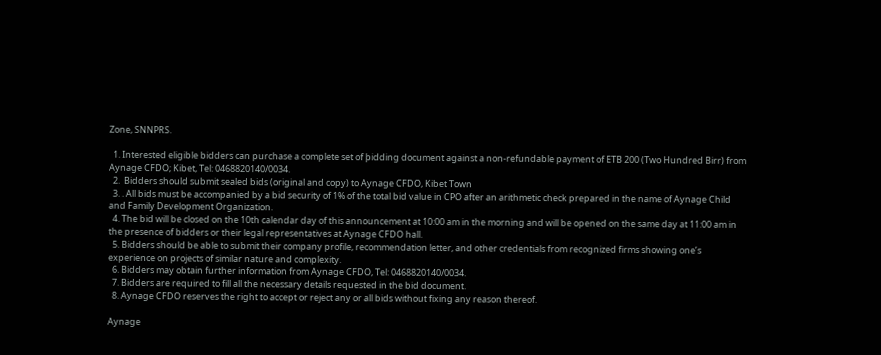Zone, SNNPRS.

  1. Interested eligible bidders can purchase a complete set of þidding document against a non-refundable payment of ETB 200 (Two Hundred Birr) from Aynage CFDO; Kibet, Tel: 0468820140/0034.
  2.  Bidders should submit sealed bids (original and copy) to Aynage CFDO, Kibet Town
  3. . All bids must be accompanied by a bid security of 1% of the total bid value in CPO after an arithmetic check prepared in the name of Aynage Child and Family Development Organization.
  4. The bid will be closed on the 10th calendar day of this announcement at 10:00 am in the morning and will be opened on the same day at 11:00 am in the presence of bidders or their legal representatives at Aynage CFDO hall.
  5. Bidders should be able to submit their company profile, recommendation letter, and other credentials from recognized firms showing one’s experience on projects of similar nature and complexity.
  6. Bidders may obtain further information from Aynage CFDO, Tel: 0468820140/0034.
  7. Bidders are required to fill all the necessary details requested in the bid document.
  8. Aynage CFDO reserves the right to accept or reject any or all bids without fixing any reason thereof.

Aynage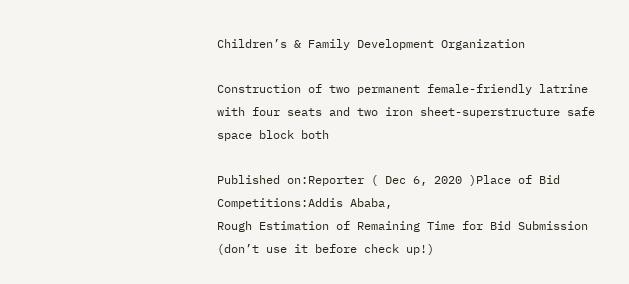Children’s & Family Development Organization

Construction of two permanent female-friendly latrine with four seats and two iron sheet-superstructure safe space block both

Published on:Reporter ( Dec 6, 2020 )Place of Bid Competitions:Addis Ababa,
Rough Estimation of Remaining Time for Bid Submission (don’t use it before check up!)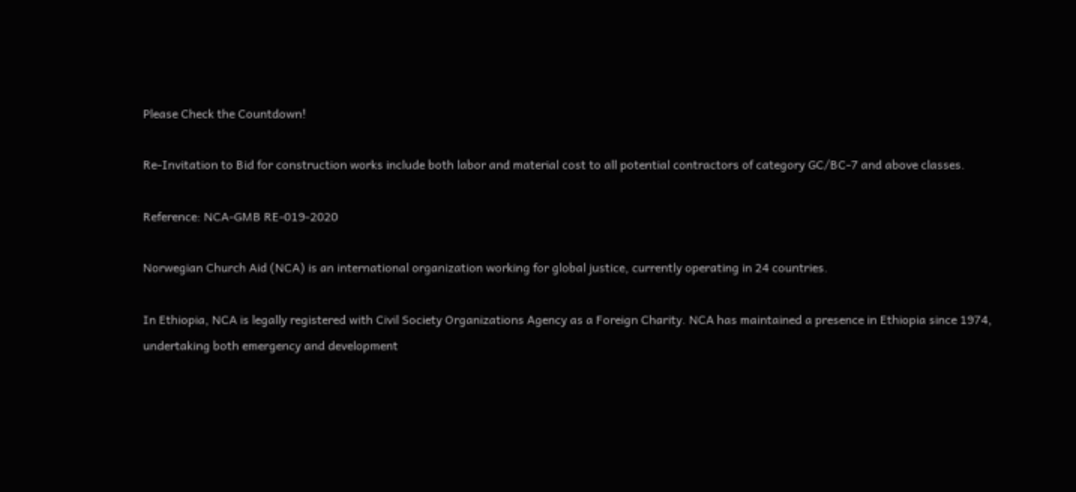Please Check the Countdown!

Re-Invitation to Bid for construction works include both labor and material cost to all potential contractors of category GC/BC-7 and above classes.

Reference: NCA-GMB RE-019-2020

Norwegian Church Aid (NCA) is an international organization working for global justice, currently operating in 24 countries.

In Ethiopia, NCA is legally registered with Civil Society Organizations Agency as a Foreign Charity. NCA has maintained a presence in Ethiopia since 1974, undertaking both emergency and development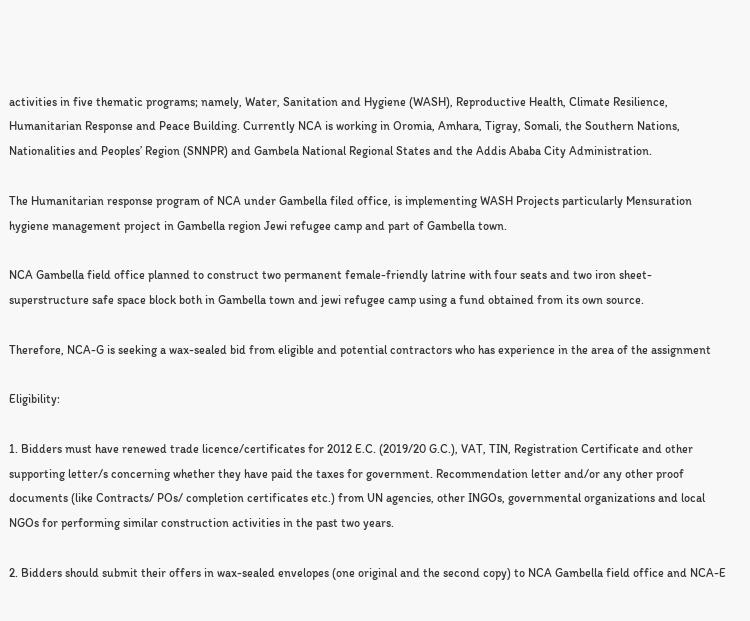activities in five thematic programs; namely, Water, Sanitation and Hygiene (WASH), Reproductive Health, Climate Resilience, Humanitarian Response and Peace Building. Currently NCA is working in Oromia, Amhara, Tigray, Somali, the Southern Nations, Nationalities and Peoples’ Region (SNNPR) and Gambela National Regional States and the Addis Ababa City Administration.

The Humanitarian response program of NCA under Gambella filed office, is implementing WASH Projects particularly Mensuration hygiene management project in Gambella region Jewi refugee camp and part of Gambella town.

NCA Gambella field office planned to construct two permanent female-friendly latrine with four seats and two iron sheet-superstructure safe space block both in Gambella town and jewi refugee camp using a fund obtained from its own source.

Therefore, NCA-G is seeking a wax-sealed bid from eligible and potential contractors who has experience in the area of the assignment

Eligibility:

1. Bidders must have renewed trade licence/certificates for 2012 E.C. (2019/20 G.C.), VAT, TIN, Registration Certificate and other supporting letter/s concerning whether they have paid the taxes for government. Recommendation letter and/or any other proof documents (like Contracts/ POs/ completion certificates etc.) from UN agencies, other INGOs, governmental organizations and local NGOs for performing similar construction activities in the past two years.

2. Bidders should submit their offers in wax-sealed envelopes (one original and the second copy) to NCA Gambella field office and NCA-E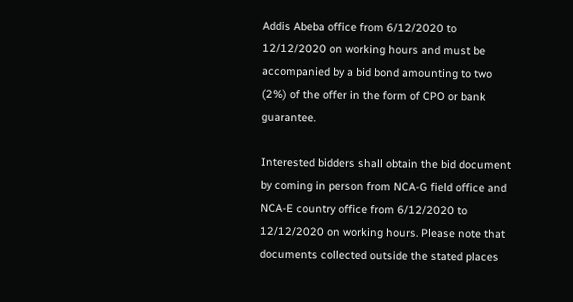Addis Abeba office from 6/12/2020 to 12/12/2020 on working hours and must be accompanied by a bid bond amounting to two (2%) of the offer in the form of CPO or bank guarantee.

Interested bidders shall obtain the bid document by coming in person from NCA-G field office and NCA-E country office from 6/12/2020 to 12/12/2020 on working hours. Please note that documents collected outside the stated places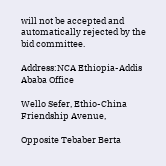will not be accepted and automatically rejected by the bid committee.

Address:NCA Ethiopia-Addis Ababa Office

Wello Sefer, Ethio-China Friendship Avenue,

Opposite Tebaber Berta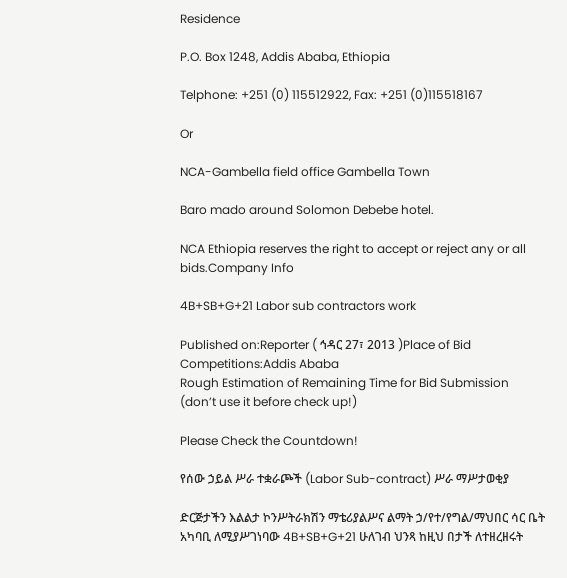Residence

P.O. Box 1248, Addis Ababa, Ethiopia

Telphone: +251 (0) 115512922, Fax: +251 (0)115518167

Or

NCA-Gambella field office Gambella Town

Baro mado around Solomon Debebe hotel.

NCA Ethiopia reserves the right to accept or reject any or all bids.Company Info

4B+SB+G+21 Labor sub contractors work

Published on:Reporter ( ኅዳር 27፣ 2013 )Place of Bid Competitions:Addis Ababa
Rough Estimation of Remaining Time for Bid Submission (don’t use it before check up!)

Please Check the Countdown!

የሰው ኃይል ሥራ ተቋራጮች (Labor Sub-contract) ሥራ ማሥታወቂያ

ድርጅታችን እልልታ ኮንሥትራክሽን ማቴሪያልሥና ልማት ኃ/የተ/የግል/ማህበር ሳር ቤት አካባቢ ለሚያሥገነባው 4B+SB+G+21 ሁለገብ ህንጻ ከዚህ በታች ለተዘረዘሩት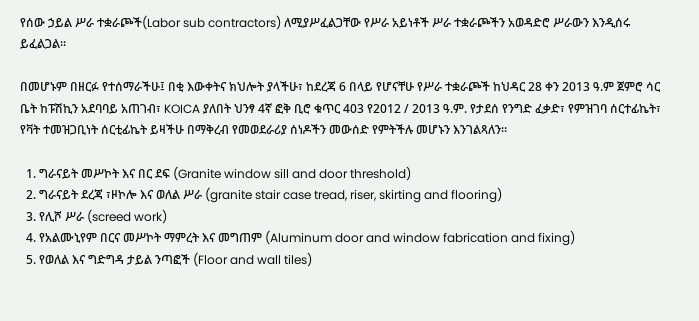የሰው ኃይል ሥራ ተቋራጮች(Labor sub contractors) ለሚያሥፈልጋቸው የሥራ አይነቶች ሥራ ተቋራጮችን አወዳድሮ ሥራውን እንዲሰሩ ይፈልጋል።

በመሆኑም በዘርፉ የተሰማራችሁ፤ በቂ እውቀትና ክህሎት ያላችሁ፣ ከደረጃ 6 በላይ የሆናቸሁ የሥራ ተቋራጮች ከህዳር 28 ቀን 2013 ዓ.ም ጀምሮ ሳር ቤት ከፑሽኪን አደባባይ አጠገብ፣ KOICA ያለበት ህንፃ 4ኛ ፎቅ ቢሮ ቁጥር 403 የ2012 / 2013 ዓ.ም. የታደሰ የንግድ ፈቃድ፣ የምዝገባ ሰርተፊኬት፣ የቫት ተመዝጋቢነት ሰርቲፊኬት ይዛችሁ በማቅረብ የመወደራሪያ ሰነዶችን መውሰድ የምትችሉ መሆኑን እንገልጻለን።

  1. ግራናይት መሥኮት እና በር ደፍ (Granite window sill and door threshold)
  2. ግራናይት ደረጃ ፣ዞኮሎ እና ወለል ሥራ (granite stair case tread, riser, skirting and flooring)
  3. የሊሾ ሥራ (screed work)
  4. የአልሙኒየም በርና መሥኮት ማምረት እና መግጠም (Aluminum door and window fabrication and fixing)
  5. የወለል እና ግድግዳ ታይል ንጣፎች (Floor and wall tiles)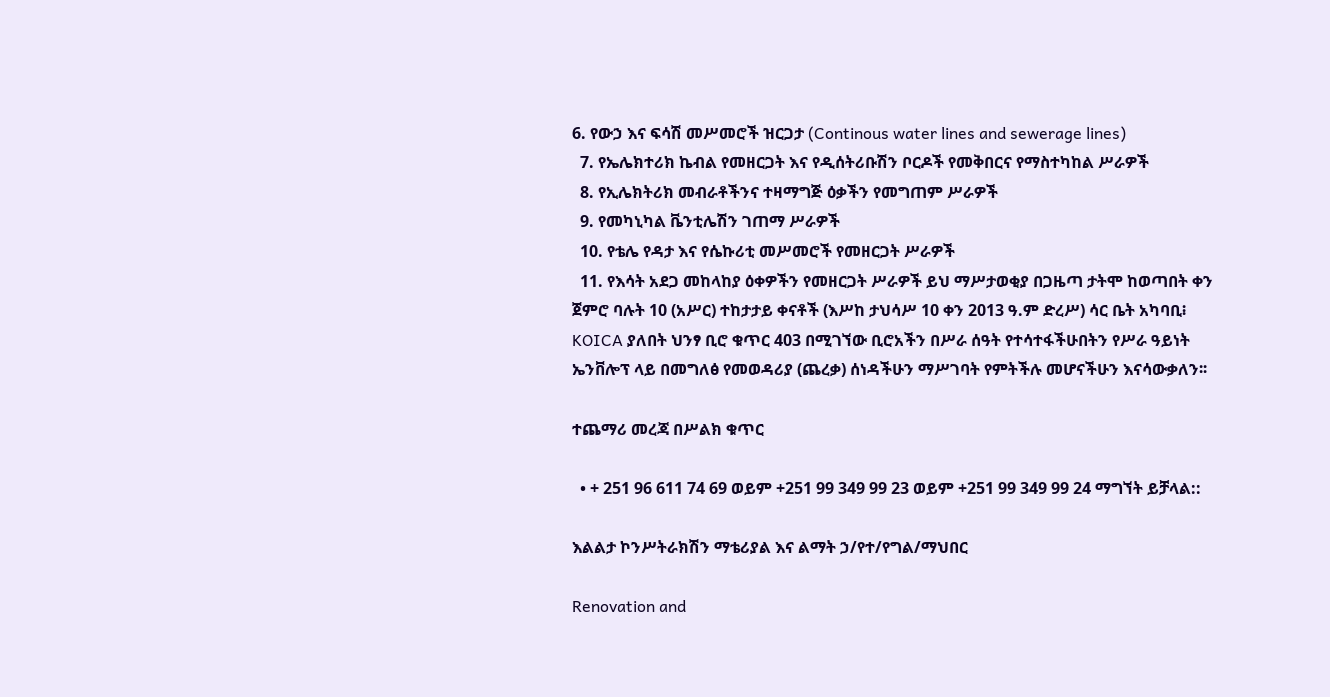6. የውኃ እና ፍሳሽ መሥመሮች ዝርጋታ (Continous water lines and sewerage lines)
  7. የኤሌክተሪክ ኬብል የመዘርጋት እና የዲሰትሪቡሽን ቦርዶች የመቅበርና የማስተካከል ሥራዎች
  8. የኢሌክትሪክ መብራቶችንና ተዛማግጅ ዕቃችን የመግጠም ሥራዎች
  9. የመካኒካል ቬንቲሌሽን ገጠማ ሥራዎች
  10. የቴሌ የዳታ እና የሴኩሪቲ መሥመሮች የመዘርጋት ሥራዎች
  11. የእሳት አደጋ መከላከያ ዕቀዎችን የመዘርጋት ሥራዎች ይህ ማሥታወቂያ በጋዜጣ ታትሞ ከወጣበት ቀን ጀምሮ ባሉት 10 (አሥር) ተከታታይ ቀናቶች (እሥከ ታህሳሥ 10 ቀን 2013 ዓ.ም ድረሥ) ሳር ቤት አካባቢ፧ KOICA ያለበት ህንፃ ቢሮ ቁጥር 403 በሚገኘው ቢሮአችን በሥራ ሰዓት የተሳተፋችሁበትን የሥራ ዓይነት ኤንቨሎፕ ላይ በመግለፅ የመወዳሪያ (ጨረቃ) ሰነዳችሁን ማሥገባት የምትችሉ መሆናችሁን እናሳውቃለን፡፡

ተጨማሪ መረጃ በሥልክ ቁጥር

  • + 251 96 611 74 69 ወይም +251 99 349 99 23 ወይም +251 99 349 99 24 ማግኘት ይቻላል::

እልልታ ኮንሥትራክሽን ማቴሪያል እና ልማት ኃ/የተ/የግል/ማህበር

Renovation and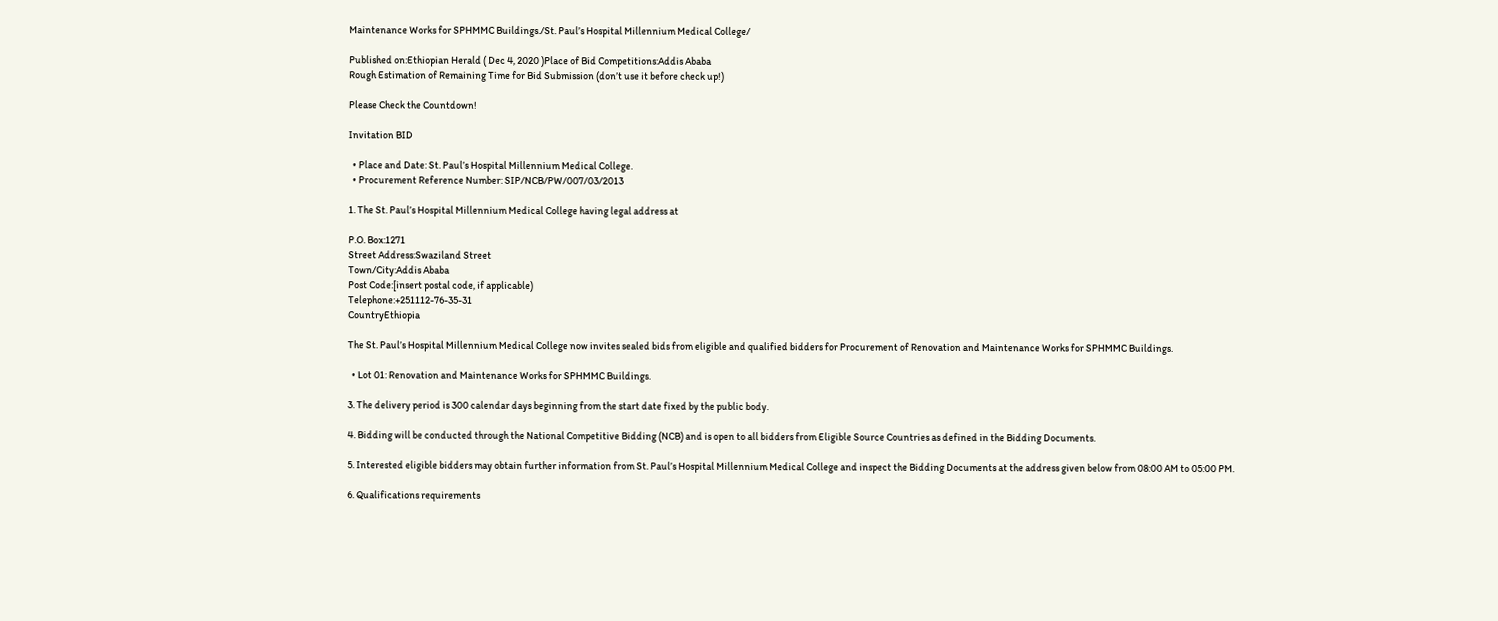Maintenance Works for SPHMMC Buildings./St. Paul’s Hospital Millennium Medical College/

Published on:Ethiopian Herald ( Dec 4, 2020 )Place of Bid Competitions:Addis Ababa
Rough Estimation of Remaining Time for Bid Submission (don’t use it before check up!)

Please Check the Countdown!

Invitation BID

  • Place and Date: St. Paul’s Hospital Millennium Medical College.
  • Procurement Reference Number: SIP/NCB/PW/007/03/2013

1. The St. Paul’s Hospital Millennium Medical College having legal address at

P.O. Box:1271
Street Address:Swaziland Street
Town/City:Addis Ababa
Post Code:[insert postal code, if applicable)
Telephone:+251112-76-35-31
CountryEthiopia

The St. Paul’s Hospital Millennium Medical College now invites sealed bids from eligible and qualified bidders for Procurement of Renovation and Maintenance Works for SPHMMC Buildings.

  • Lot 01: Renovation and Maintenance Works for SPHMMC Buildings.

3. The delivery period is 300 calendar days beginning from the start date fixed by the public body.

4. Bidding will be conducted through the National Competitive Bidding (NCB) and is open to all bidders from Eligible Source Countries as defined in the Bidding Documents.

5. Interested eligible bidders may obtain further information from St. Paul’s Hospital Millennium Medical College and inspect the Bidding Documents at the address given below from 08:00 AM to 05:00 PM.

6. Qualifications requirements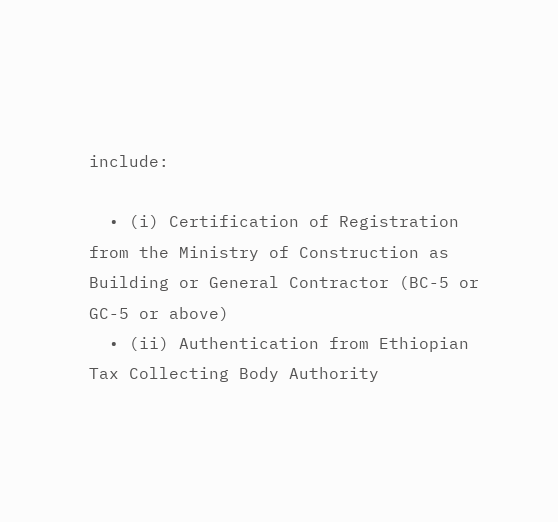include:

  • (i) Certification of Registration from the Ministry of Construction as Building or General Contractor (BC-5 or GC-5 or above)
  • (ii) Authentication from Ethiopian Tax Collecting Body Authority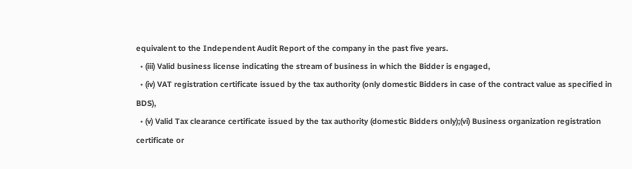equivalent to the Independent Audit Report of the company in the past five years.
  • (iii) Valid business license indicating the stream of business in which the Bidder is engaged,
  • (iv) VAT registration certificate issued by the tax authority (only domestic Bidders in case of the contract value as specified in BDS),
  • (v) Valid Tax clearance certificate issued by the tax authority (domestic Bidders only);(vi) Business organization registration certificate or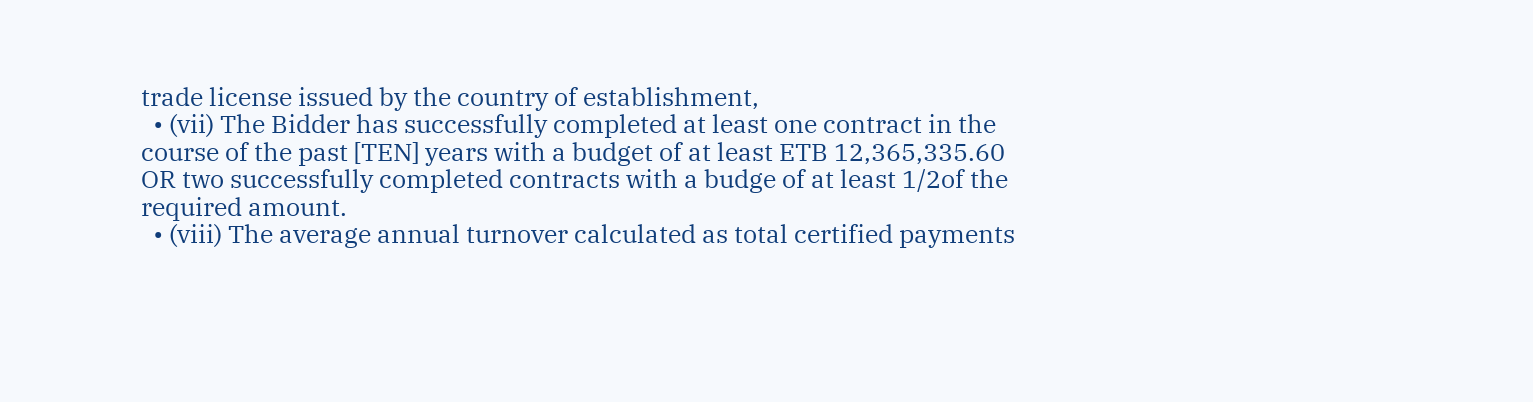trade license issued by the country of establishment,
  • (vii) The Bidder has successfully completed at least one contract in the course of the past [TEN] years with a budget of at least ETB 12,365,335.60 OR two successfully completed contracts with a budge of at least 1/2of the required amount.
  • (viii) The average annual turnover calculated as total certified payments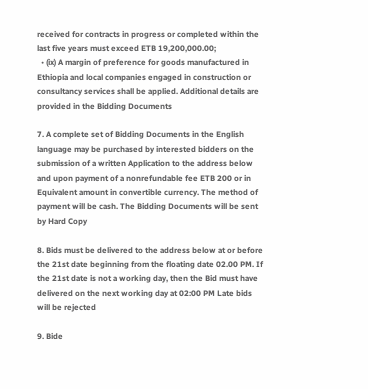received for contracts in progress or completed within the last five years must exceed ETB 19,200,000.00;
  • (ix) A margin of preference for goods manufactured in Ethiopia and local companies engaged in construction or consultancy services shall be applied. Additional details are provided in the Bidding Documents

7. A complete set of Bidding Documents in the English language may be purchased by interested bidders on the submission of a written Application to the address below and upon payment of a nonrefundable fee ETB 200 or in Equivalent amount in convertible currency. The method of payment will be cash. The Bidding Documents will be sent by Hard Copy

8. Bids must be delivered to the address below at or before the 21st date beginning from the floating date 02.00 PM. If the 21st date is not a working day, then the Bid must have delivered on the next working day at 02:00 PM Late bids will be rejected

9. Bide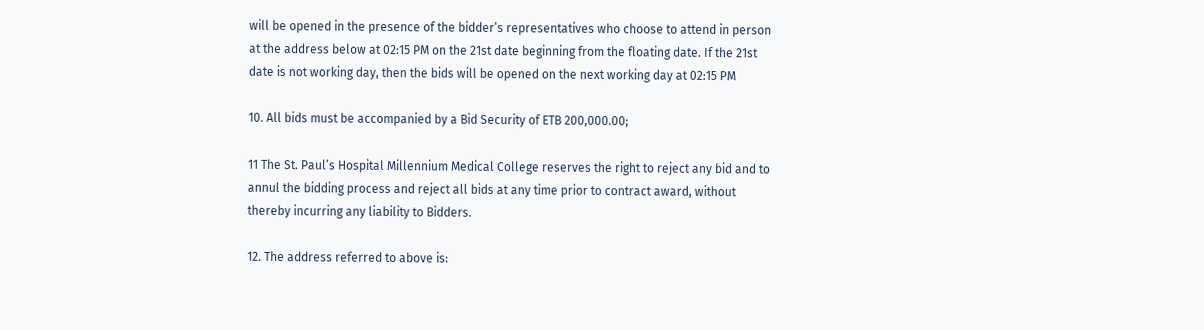will be opened in the presence of the bidder’s representatives who choose to attend in person at the address below at 02:15 PM on the 21st date beginning from the floating date. If the 21st date is not working day, then the bids will be opened on the next working day at 02:15 PM

10. All bids must be accompanied by a Bid Security of ETB 200,000.00;

11 The St. Paul’s Hospital Millennium Medical College reserves the right to reject any bid and to annul the bidding process and reject all bids at any time prior to contract award, without thereby incurring any liability to Bidders.

12. The address referred to above is: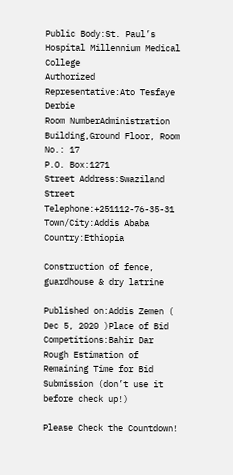Public Body:St. Paul’s Hospital Millennium Medical College
Authorized Representative:Ato Tesfaye Derbie
Room NumberAdministration Building,Ground Floor, Room No.: 17
P.O. Box:1271
Street Address:Swaziland Street
Telephone:+251112-76-35-31
Town/City:Addis Ababa
Country:Ethiopia

Construction of fence, guardhouse & dry latrine

Published on:Addis Zemen ( Dec 5, 2020 )Place of Bid Competitions:Bahir Dar
Rough Estimation of Remaining Time for Bid Submission (don’t use it before check up!)

Please Check the Countdown!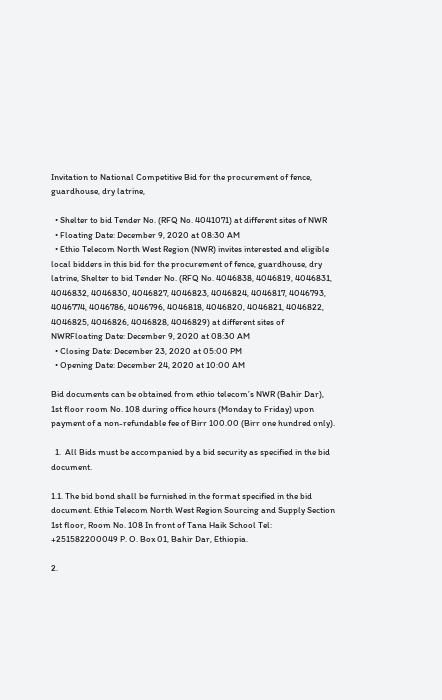Invitation to National Competitive Bid for the procurement of fence, guardhouse, dry latrine,

  • Shelter to bid Tender No. (RFQ No. 4041071) at different sites of NWR
  • Floating Date: December 9, 2020 at 08:30 AM
  • Ethio Telecom North West Region (NWR) invites interested and eligible local bidders in this bid for the procurement of fence, guardhouse, dry latrine, Shelter to bid Tender No. (RFQ No. 4046838, 4046819, 4046831, 4046832, 4046830, 4046827, 4046823, 4046824, 4046817, 4046793, 4046774, 4046786, 4046796, 4046818, 4046820, 4046821, 4046822, 4046825, 4046826, 4046828, 4046829) at different sites of NWRFloating Date: December 9, 2020 at 08:30 AM
  • Closing Date: December 23, 2020 at 05:00 PM
  • Opening Date: December 24, 2020 at 10:00 AM

Bid documents can be obtained from ethio telecom’s NWR (Bahir Dar), 1st floor room No. 108 during office hours (Monday to Friday) upon payment of a non-refundable fee of Birr 100.00 (Birr one hundred only).

  1.  All Bids must be accompanied by a bid security as specified in the bid document.

1.1. The bid bond shall be furnished in the format specified in the bid document. Ethie Telecom North West Region Sourcing and Supply Section 1st floor, Room No. 108 In front of Tana Haik School Tel: +251582200049 P. O. Box 01, Bahir Dar, Ethiopia.

2.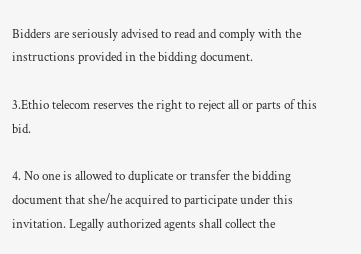Bidders are seriously advised to read and comply with the instructions provided in the bidding document.

3.Ethio telecom reserves the right to reject all or parts of this bid.

4. No one is allowed to duplicate or transfer the bidding document that she/he acquired to participate under this invitation. Legally authorized agents shall collect the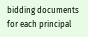bidding documents for each principal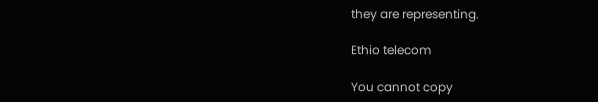they are representing.

Ethio telecom

You cannot copy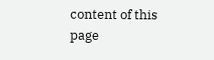content of this page